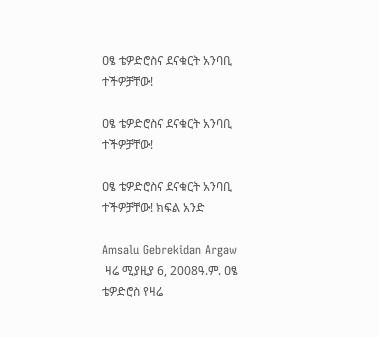ዐፄ ቴዎድሮስና ደናቁርት አንባቢ ተችዎቻቸው!

ዐፄ ቴዎድሮስና ደናቁርት አንባቢ ተችዎቻቸው!

ዐፄ ቴዎድሮስና ደናቁርት አንባቢ ተችዎቻቸው! ክፍል አንድ

Amsalu Gebrekidan Argaw
 ዛሬ ሚያዚያ 6, 2008ዓ.ም. ዐፄ ቴዎድሮስ የዛሬ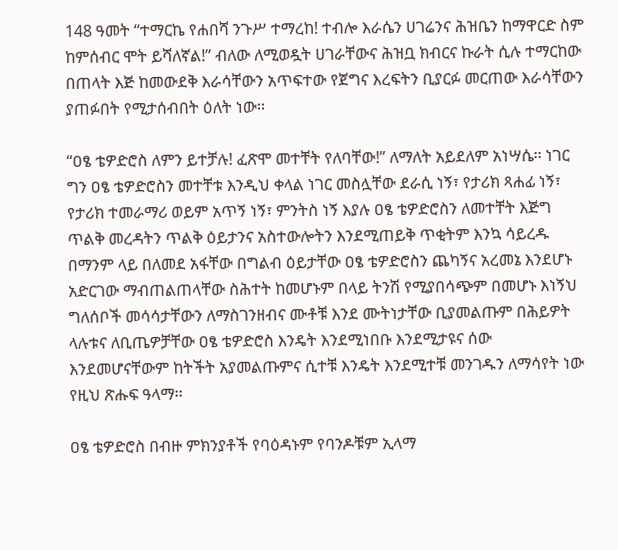148 ዓመት “ተማርኬ የሐበሻ ንጉሥ ተማረከ! ተብሎ እራሴን ሀገሬንና ሕዝቤን ከማዋርድ ስም ከምሰብር ሞት ይሻለኛል!” ብለው ለሚወዷት ሀገራቸውና ሕዝቧ ክብርና ኩራት ሲሉ ተማርከው በጠላት እጅ ከመውደቅ እራሳቸውን አጥፍተው የጀግና እረፍትን ቢያርፉ መርጠው እራሳቸውን ያጠፉበት የሚታሰብበት ዕለት ነው፡፡

“ዐፄ ቴዎድሮስ ለምን ይተቻሉ! ፈጽሞ መተቸት የለባቸው!” ለማለት አይደለም አነሣሴ፡፡ ነገር ግን ዐፄ ቴዎድሮስን መተቸቱ እንዲህ ቀላል ነገር መስሏቸው ደራሲ ነኝ፣ የታሪክ ጻሐፊ ነኝ፣ የታሪክ ተመራማሪ ወይም አጥኝ ነኝ፣ ምንትስ ነኝ እያሉ ዐፄ ቴዎድሮስን ለመተቸት እጅግ ጥልቅ መረዳትን ጥልቅ ዕይታንና አስተውሎትን እንደሚጠይቅ ጥቂትም እንኳ ሳይረዱ በማንም ላይ በለመደ አፋቸው በግልብ ዕይታቸው ዐፄ ቴዎድሮስን ጨካኝና አረመኔ እንደሆኑ አድርገው ማብጠልጠላቸው ስሕተት ከመሆኑም በላይ ትንሽ የሚያበሳጭም በመሆኑ እነኝህ ግለሰቦች መሳሳታቸውን ለማስገንዘብና ሙቶቹ እንደ ሙትነታቸው ቢያመልጡም በሕይዎት ላሉቱና ለቢጤዎቻቸው ዐፄ ቴዎድሮስ እንዴት እንደሚነበቡ እንደሚታዩና ሰው እንደመሆናቸውም ከትችት አያመልጡምና ሲተቹ እንዴት እንደሚተቹ መንገዱን ለማሳየት ነው የዚህ ጽሑፍ ዓላማ፡፡

ዐፄ ቴዎድሮስ በብዙ ምክንያቶች የባዕዳኑም የባንዶቹም ኢላማ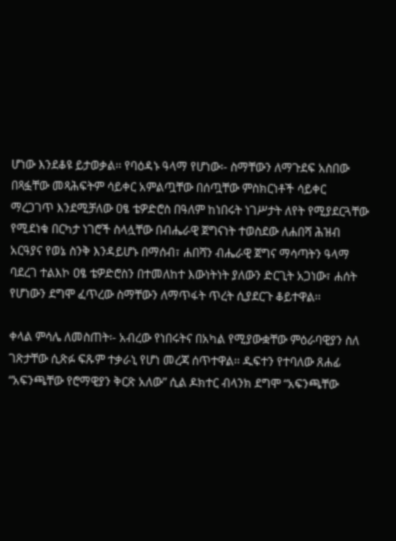ሆነው እንደቆዩ ይታወቃል፡፡ የባዕዳኑ ዓላማ የሆነው፡- ስማቸውን ለማጉደፍ አስበው በጻፏቸው መጻሕፍትም ሳይቀር አምልጧቸው በሰጧቸው ምስክርነቶች ሳይቀር ማረጋገጥ እንደሚቻለው ዐፄ ቴዎድሮስ በዓለም ከነበሩት ነገሥታት ለየት የሚያደርጓቸው የሚደነቁ በርካታ ነገሮች ስላሏቸው በብሔራዊ ጀግናነት ተወስደው ለሐበሻ ሕዝብ አርዓያና የወኔ ስንቅ እንዳይሆኑ በማሰብ፣ ሐበሻን ብሔራዊ ጀግና ማሳጣትን ዓላማ ባደረገ ተልእኮ ዐፄ ቴዎድሮስን በተመለከተ እውነትነት ያለውን ድርጊት አጋነው፣ ሐሰት የሆነውን ደግሞ ፈጥረው ስማቸውን ለማጥፋት ጥረት ሲያደርጉ ቆይተዋል፡፡

ቀላል ምሳሌ ለመስጠት፡- አብረው የነበሩትና በአካል የሚያውቋቸው ምዕራባዊያን ስለ ገጽታቸው ሲጽፉ ፍጹም ተቃራኒ የሆነ መረጃ ሰጥተዋል፡፡ ዱፍተን የተባለው ጸሐፊ “አፍንጫቸው የሮማዊያን ቅርጽ አለው” ሲል ዶክተር ብላንክ ደግሞ “አፍንጫቸው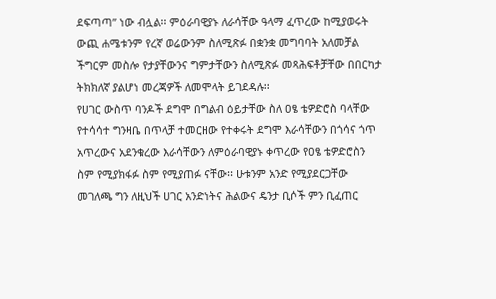ደፍጣጣ” ነው ብሏል፡፡ ምዕራባዊያኑ ለራሳቸው ዓላማ ፈጥረው ከሚያወሩት ውጪ ሐሜቱንም የረኛ ወሬውንም ስለሚጽፉ በቋንቋ መግባባት አለመቻል ችግርም መስሎ የታያቸውንና ግምታቸውን ስለሚጽፉ መጻሕፍቶቻቸው በበርካታ ትክክለኛ ያልሆነ መረጃዎች ለመሞላት ይገደዳሉ፡፡
የሀገር ውስጥ ባንዶች ደግሞ በግልብ ዕይታቸው ስለ ዐፄ ቴዎድሮስ ባላቸው የተሳሳተ ግንዛቤ በጥላቻ ተመርዘው የተቀሩት ደግሞ እራሳቸውን በጎሳና ጎጥ አጥረውና አደንቁረው እራሳቸውን ለምዕራባዊያኑ ቀጥረው የዐፄ ቴዎድሮስን ስም የሚያክፋፉ ስም የሚያጠፉ ናቸው፡፡ ሁቱንም አንድ የሚያደርጋቸው መገለጫ ግን ለዚህች ሀገር አንድነትና ሕልውና ዴንታ ቢሶች ምን ቢፈጠር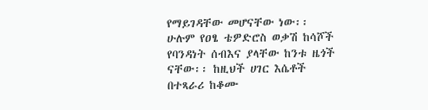የማይገዳቸው መሆናቸው ነው፡፡
ሁሉም የዐፄ ቴዎድሮስ ወቃሽ ከሳሾች የባንዳነት ሰብእና ያላቸው ከንቱ ዜጎች ናቸው፡፡ ከዚህች ሀገር እሴቶች በተጻራሪ ከቆሙ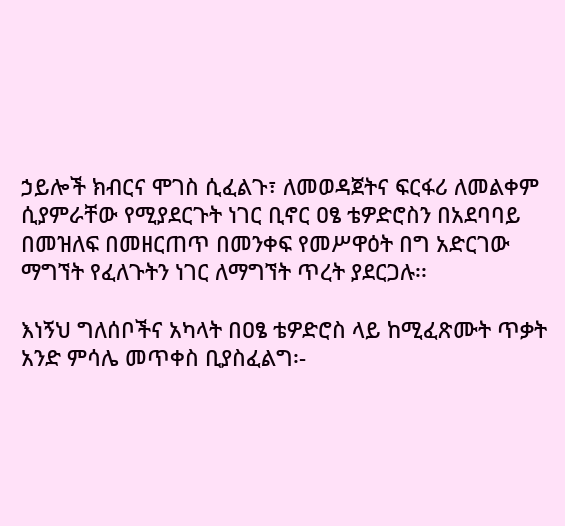ኃይሎች ክብርና ሞገስ ሲፈልጉ፣ ለመወዳጀትና ፍርፋሪ ለመልቀም ሲያምራቸው የሚያደርጉት ነገር ቢኖር ዐፄ ቴዎድሮስን በአደባባይ በመዝለፍ በመዘርጠጥ በመንቀፍ የመሥዋዕት በግ አድርገው ማግኘት የፈለጉትን ነገር ለማግኘት ጥረት ያደርጋሉ፡፡

እነኝህ ግለሰቦችና አካላት በዐፄ ቴዎድሮስ ላይ ከሚፈጽሙት ጥቃት አንድ ምሳሌ መጥቀስ ቢያስፈልግ፡-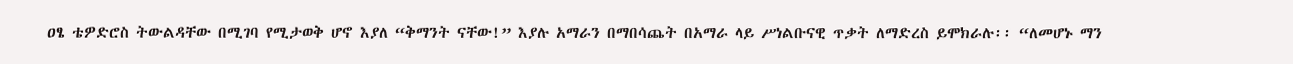ዐፄ ቴዎድሮስ ትውልዳቸው በሚገባ የሚታወቅ ሆኖ እያለ “ቅማንት ናቸው!” እያሉ አማራን በማበሳጨት በአማራ ላይ ሥነልቡናዊ ጥቃት ለማድረስ ይሞክራሉ፡፡ “ለመሆኑ ማን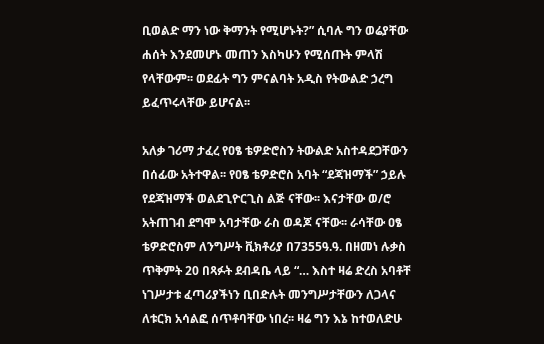ቢወልድ ማን ነው ቅማንት የሚሆኑት?” ሲባሉ ግን ወሬያቸው ሐሰት እንደመሆኑ መጠን እስካሁን የሚሰጡት ምላሽ የላቸውም፡፡ ወደፊት ግን ምናልባት አዲስ የትውልድ ኃረግ ይፈጥሩላቸው ይሆናል፡፡

አለቃ ገሪማ ታፈረ የዐፄ ቴዎድሮስን ትውልድ አስተዳደጋቸውን በሰፊው አትተዋል፡፡ የዐፄ ቴዎድሮስ አባት “ደጃዝማች” ኃይሉ የደጃዝማች ወልደጊዮርጊስ ልጅ ናቸው፡፡ እናታቸው ወ/ሮ አትጠገብ ደግሞ አባታቸው ራስ ወዳጆ ናቸው፡፡ ራሳቸው ዐፄ ቴዎድሮስም ለንግሥት ቪክቶሪያ በ7355ዓ.ዓ. በዘመነ ሉቃስ ጥቅምት 20 በጻፉት ደብዳቤ ላይ “… እስተ ዛሬ ድረስ አባቶቸ ነገሥታቱ ፈጣሪያችነን ቢበድሉት መንግሥታቸውን ለጋላና ለቱርክ አሳልፎ ሰጥቶባቸው ነበረ፡፡ ዛሬ ግን እኔ ከተወለድሁ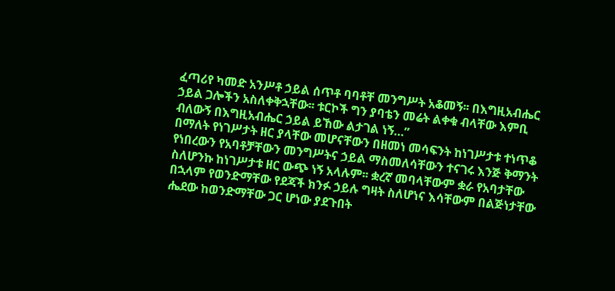ፈጣሪየ ካመድ አንሥቶ ኃይል ሰጥቶ ባባቶቸ መንግሥት አቆመኝ፡፡ በእግዚአብሔር ኃይል ጋሎችን አስለቀቅኋቸው፡፡ ቱርኮች ግን ያባቴን መሬት ልቀቁ ብላቸው እምቢ ብለውኝ በእግዚአብሔር ኃይል ይኸው ልታገል ነኝ…”
በማለት የነገሥታት ዘር ያላቸው መሆናቸውን በዘመነ መሳፍንት ከነገሥታቱ ተነጥቆ የነበረውን የአባቶቻቸውን መንግሥትና ኃይል ማስመለሳቸውን ተናገሩ እንጅ ቅማንት ስለሆንኩ ከነገሥታቱ ዘር ውጭ ነኝ አላሉም፡፡ ቋረኛ መባላቸውም ቋራ የአባታቸው በኋላም የወንድማቸው የደጃች ክንፉ ኃይሉ ግዛት ስለሆነና እሳቸውም በልጅነታቸው ሔደው ከወንድማቸው ጋር ሆነው ያደጉበት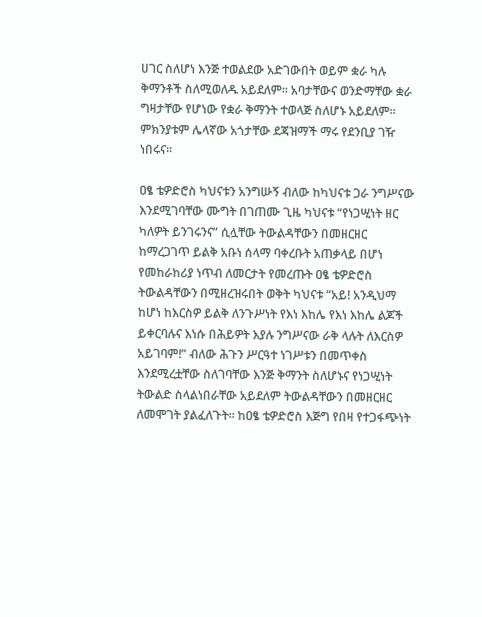ሀገር ስለሆነ እንጅ ተወልደው አድገውበት ወይም ቋራ ካሉ ቅማንቶች ስለሚወለዱ አይደለም፡፡ አባታቸውና ወንድማቸው ቋራ ግዛታቸው የሆነው የቋራ ቅማንት ተወላጅ ስለሆኑ አይደለም፡፡ ምክንያቱም ሌላኛው አጎታቸው ደጃዝማች ማሩ የደንቢያ ገዥ ነበሩና፡፡

ዐፄ ቴዎድሮስ ካህናቱን አንግሡኝ ብለው ከካህናቱ ጋራ ንግሥናው እንደሚገባቸው ሙግት በገጠሙ ጊዜ ካህናቱ “የነጋሢነት ዘር ካለዎት ይንገሩንና” ሲሏቸው ትውልዳቸውን በመዘርዘር ከማረጋገጥ ይልቅ አቡነ ሰላማ ባቀረቡት አጠቃላይ በሆነ የመከራከሪያ ነጥብ ለመርታት የመረጡት ዐፄ ቴዎድሮስ ትውልዳቸውን በሚዘረዝሩበት ወቅት ካህናቱ “አይ! አንዲህማ ከሆነ ከእርስዎ ይልቅ ለንጉሥነት የእነ እከሌ የእነ እከሌ ልጆች ይቀርባሉና እነሱ በሕይዎት እያሉ ንግሥናው ራቅ ላሉት ለእርስዎ አይገባም!” ብለው ሕጉን ሥርዓተ ነገሥቱን በመጥቀስ እንደሚረቷቸው ስለገባቸው እንጅ ቅማንት ስለሆኑና የነጋሢነት ትውልድ ስላልነበራቸው አይደለም ትውልዳቸውን በመዘርዘር ለመሞገት ያልፈለጉት፡፡ ከዐፄ ቴዎድሮስ እጅግ የበዛ የተጋፋጭነት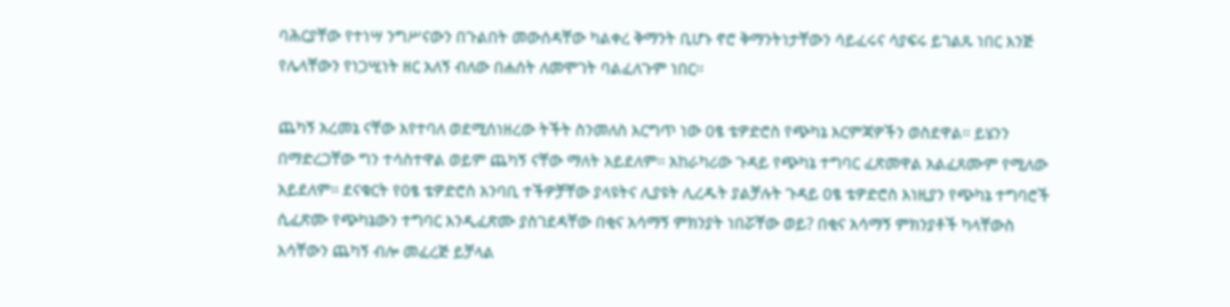ባሕርያቸው የተነሣ ንግሥናውን በጉልበት መውሰዳቸው ካልቀረ ቅማንት ቢሆኑ ኖሮ ቅማንትነታቸውን ሳይፈሩና ሳያፍሩ ይገልጹ ነበር እንጅ የሌላቸውን የነጋሢነት ዘር አለኝ ብለው በሐሰት ለመሞገት ባልፈለጉም ነበር፡፡

ጨካኝ አረመኔ ናቸው እየተባለ ወደሚሰነዘረው ትችት ስንመለስ እርግጥ ነው ዐፄ ቴዎድሮስ የጭካኔ እርምጃዎችን ወስደዋል፡፡ ይሄንን በማድረጋቸው ግን ተሳስተዋል ወይም ጨካኝ ናቸው ማለት አይደለም፡፡ አከራካሪው ጉዳይ የጭካኔ ተግባር ፈጽመዋል አልፈጸሙም የሚለው አይደለም፡፡ ደናቁርት የዐፄ ቴዎድሮስ አንባቢ ተችዎቻቸው ያላዩትና ሊያዩት ሊረዱት ያልቻሉት ጉዳይ ዐፄ ቴዎድሮስ እነዚያን የጭካኔ ተግባሮች ሲፈጽሙ የጭካኔውን ተግባር እንዲፈጽሙ ያስገደዳቸው በቂና አሳማኝ ምክንያት ነበሯቸው ወይ? በቂና አሳማኝ ምክንያቶች ካላቸውስ እሳቸውን ጨካኝ ብሎ መፈረጅ ይቻላል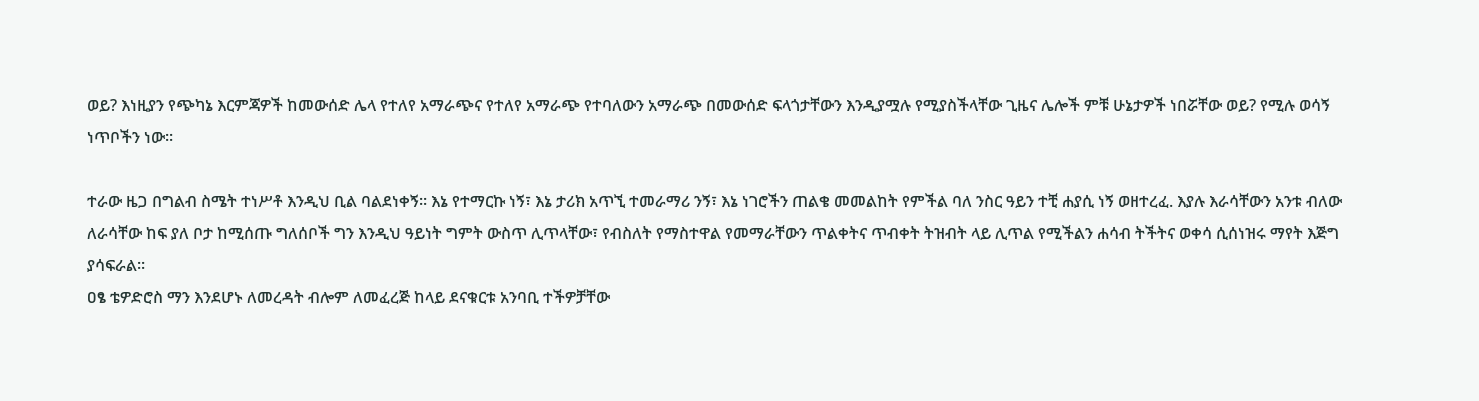ወይ? እነዚያን የጭካኔ እርምጃዎች ከመውሰድ ሌላ የተለየ አማራጭና የተለየ አማራጭ የተባለውን አማራጭ በመውሰድ ፍላጎታቸውን እንዲያሟሉ የሚያስችላቸው ጊዜና ሌሎች ምቹ ሁኔታዎች ነበሯቸው ወይ? የሚሉ ወሳኝ ነጥቦችን ነው፡፡

ተራው ዜጋ በግልብ ስሜት ተነሥቶ እንዲህ ቢል ባልደነቀኝ፡፡ እኔ የተማርኩ ነኝ፣ እኔ ታሪክ አጥኚ ተመራማሪ ንኝ፣ እኔ ነገሮችን ጠልቄ መመልከት የምችል ባለ ንስር ዓይን ተቺ ሐያሲ ነኝ ወዘተረፈ. እያሉ እራሳቸውን አንቱ ብለው ለራሳቸው ከፍ ያለ ቦታ ከሚሰጡ ግለሰቦች ግን እንዲህ ዓይነት ግምት ውስጥ ሊጥላቸው፣ የብስለት የማስተዋል የመማራቸውን ጥልቀትና ጥብቀት ትዝብት ላይ ሊጥል የሚችልን ሐሳብ ትችትና ወቀሳ ሲሰነዝሩ ማየት እጅግ ያሳፍራል፡፡
ዐፄ ቴዎድሮስ ማን እንደሆኑ ለመረዳት ብሎም ለመፈረጅ ከላይ ደናቁርቱ አንባቢ ተችዎቻቸው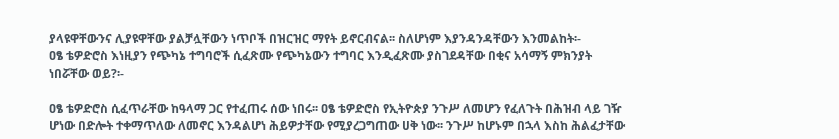ያላዩዋቸውንና ሊያዩዋቸው ያልቻሏቸውን ነጥቦች በዝርዝር ማየት ይኖርብናል፡፡ ስለሆነም እያንዳንዳቸውን እንመልከት፡-
ዐፄ ቴዎድሮስ እነዚያን የጭካኔ ተግባሮች ሲፈጽሙ የጭካኔውን ተግባር እንዲፈጽሙ ያስገደዳቸው በቂና አሳማኝ ምክንያት ነበሯቸው ወይ?፡-

ዐፄ ቴዎድሮስ ሲፈጥራቸው ከዓላማ ጋር የተፈጠሩ ሰው ነበሩ፡፡ ዐፄ ቴዎድሮስ የኢትዮጵያ ንጉሥ ለመሆን የፈለጉት በሕዝብ ላይ ገዥ ሆነው በድሎት ተቀማጥለው ለመኖር እንዳልሆነ ሕይዎታቸው የሚያረጋግጠው ሀቅ ነው፡፡ ንጉሥ ከሆኑም በኋላ እስከ ሕልፈታቸው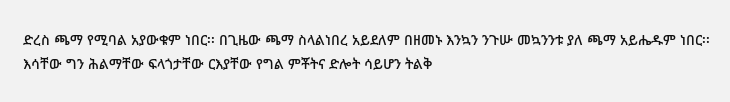ድረስ ጫማ የሚባል አያውቁም ነበር፡፡ በጊዜው ጫማ ስላልነበረ አይደለም በዘመኑ እንኳን ንጉሡ መኳንንቱ ያለ ጫማ አይሔዱም ነበር፡፡ እሳቸው ግን ሕልማቸው ፍላጎታቸው ርእያቸው የግል ምቾትና ድሎት ሳይሆን ትልቅ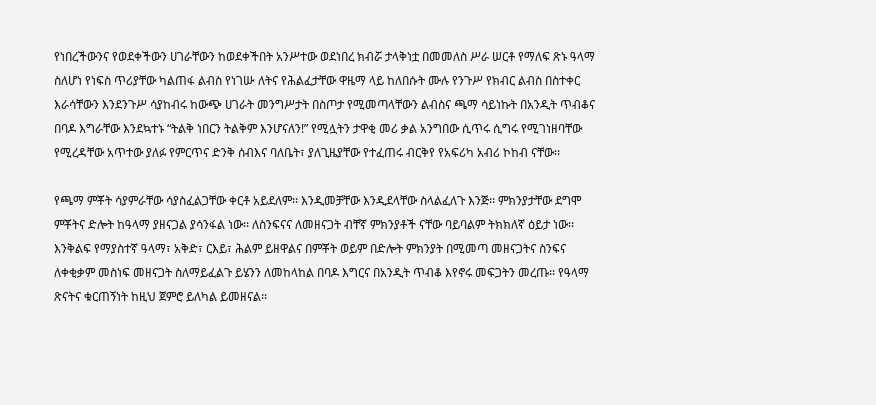የነበረችውንና የወደቀችውን ሀገራቸውን ከወደቀችበት አንሥተው ወደነበረ ክብሯ ታላቅነቷ በመመለስ ሥራ ሠርቶ የማለፍ ጽኑ ዓላማ ስለሆነ የነፍስ ጥሪያቸው ካልጠፋ ልብስ የነገሡ ለትና የሕልፈታቸው ዋዜማ ላይ ከለበሱት ሙሉ የንጉሥ የክብር ልብስ በስተቀር እራሳቸውን እንደንጉሥ ሳያከብሩ ከውጭ ሀገራት መንግሥታት በስጦታ የሚመጣላቸውን ልብስና ጫማ ሳይነኩት በአንዲት ጥብቆና በባዶ እግራቸው እንደኳተኑ “ትልቅ ነበርን ትልቅም እንሆናለን!” የሚሏትን ታዋቂ መሪ ቃል አንግበው ሲጥሩ ሲግሩ የሚገነዘባቸው የሚረዳቸው አጥተው ያለፉ የምርጥና ድንቅ ሰብእና ባለቤት፣ ያለጊዜያቸው የተፈጠሩ ብርቅየ የአፍሪካ አብሪ ኮከብ ናቸው፡፡

የጫማ ምቾት ሳያምራቸው ሳያስፈልጋቸው ቀርቶ አይደለም፡፡ እንዲመቻቸው እንዲደላቸው ስላልፈለጉ እንጅ፡፡ ምክንያታቸው ደግሞ ምቾትና ድሎት ከዓላማ ያዘናጋል ያሳንፋል ነው፡፡ ለስንፍናና ለመዘናጋት ብቸኛ ምክንያቶች ናቸው ባይባልም ትክክለኛ ዕይታ ነው፡፡ እንቅልፍ የማያስተኛ ዓላማ፣ አቅድ፣ ርእይ፣ ሕልም ይዘዋልና በምቾት ወይም በድሎት ምክንያት በሚመጣ መዘናጋትና ስንፍና ለቀቂቃም መስነፍ መዘናጋት ስለማይፈልጉ ይሄንን ለመከላከል በባዶ እግርና በአንዲት ጥብቆ እየኖሩ መፍጋትን መረጡ፡፡ የዓላማ ጽናትና ቁርጠኝነት ከዚህ ጀምሮ ይለካል ይመዘናል፡፡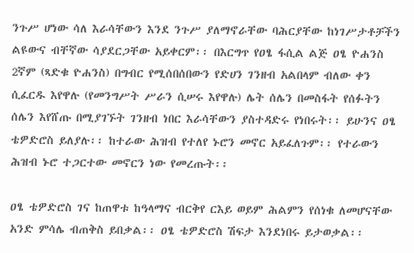ንጉሥ ሆነው ሳለ እራሳቸውን እንደ ንጉሥ ያለማኖራቸው ባሕርያቸው ከነገሥታቶቻችን ልዩውና ብቸኛው ሳያደርጋቸው አይቀርም፡፡ በእርግጥ የዐፄ ፋሲል ልጅ ዐፄ ዮሐንስ 2ኛም (ጻድቁ ዮሐንስ) በግብር የሚሰበሰበውን የድሀን ገንዘብ አልበላም ብለው ቀን ሲፈርዱ እየዋሉ (የመንግሥት ሥራን ሲሠሩ እየዋሉ) ሌት ሰሌን በመስፋት የሰፉትን ሰሌን እየሸጡ በሚያገኙት ገንዘብ ነበር እራሳቸውን ያስተዳድሩ የነበሩት፡፡ ይሁንና ዐፄ ቴዎድሮስ ይለያሉ፡፡ ከተራው ሕዝብ የተለየ ኑሮን መኖር አይፈለጉም፡፡ የተራውን ሕዝብ ኑሮ ተጋርተው መኖርን ነው የመረጡት፡፡

ዐፄ ቴዎድሮስ ገና ከጠዋቱ ከዓላማና ብርቅየ ርእይ ወይም ሕልምን የሰነቁ ለመሆናቸው አንድ ምሳሌ ብጠቅስ ይበቃል፡፡ ዐፄ ቴዎድሮስ ሽፍታ እንደነበሩ ይታወቃል፡፡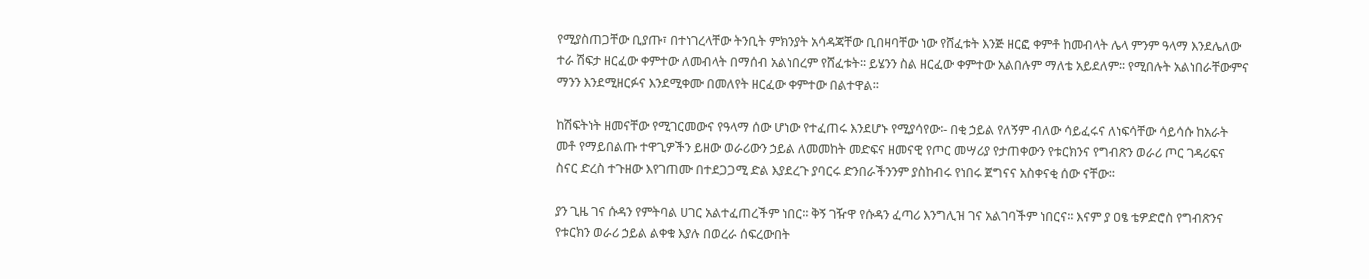የሚያስጠጋቸው ቢያጡ፣ በተነገረላቸው ትንቢት ምክንያት አሳዳጃቸው ቢበዛባቸው ነው የሸፈቱት እንጅ ዘርፎ ቀምቶ ከመብላት ሌላ ምንም ዓላማ እንደሌለው ተራ ሽፍታ ዘርፈው ቀምተው ለመብላት በማሰብ አልነበረም የሸፈቱት፡፡ ይሄንን ስል ዘርፈው ቀምተው አልበሉም ማለቴ አይደለም፡፡ የሚበሉት አልነበራቸውምና ማንን እንደሚዘርፉና እንደሚቀሙ በመለየት ዘርፈው ቀምተው በልተዋል፡፡

ከሽፍትነት ዘመናቸው የሚገርመውና የዓላማ ሰው ሆነው የተፈጠሩ እንደሆኑ የሚያሳየው፡- በቂ ኃይል የለኝም ብለው ሳይፈሩና ለነፍሳቸው ሳይሳሱ ከአራት መቶ የማይበልጡ ተዋጊዎችን ይዘው ወራሪውን ኃይል ለመመከት መድፍና ዘመናዊ የጦር መሣሪያ የታጠቀውን የቱርክንና የግብጽን ወራሪ ጦር ገዳሪፍና ስናር ድረስ ተጉዘው እየገጠሙ በተደጋጋሚ ድል እያደረጉ ያባርሩ ድንበራችንንም ያስከብሩ የነበሩ ጀግናና አስቀናቂ ሰው ናቸው፡፡

ያን ጊዜ ገና ሱዳን የምትባል ሀገር አልተፈጠረችም ነበር፡፡ ቅኝ ገዥዋ የሱዳን ፈጣሪ እንግሊዝ ገና አልገባችም ነበርና፡፡ እናም ያ ዐፄ ቴዎድሮስ የግብጽንና የቱርክን ወራሪ ኃይል ልቀቁ እያሉ በወረራ ሰፍረውበት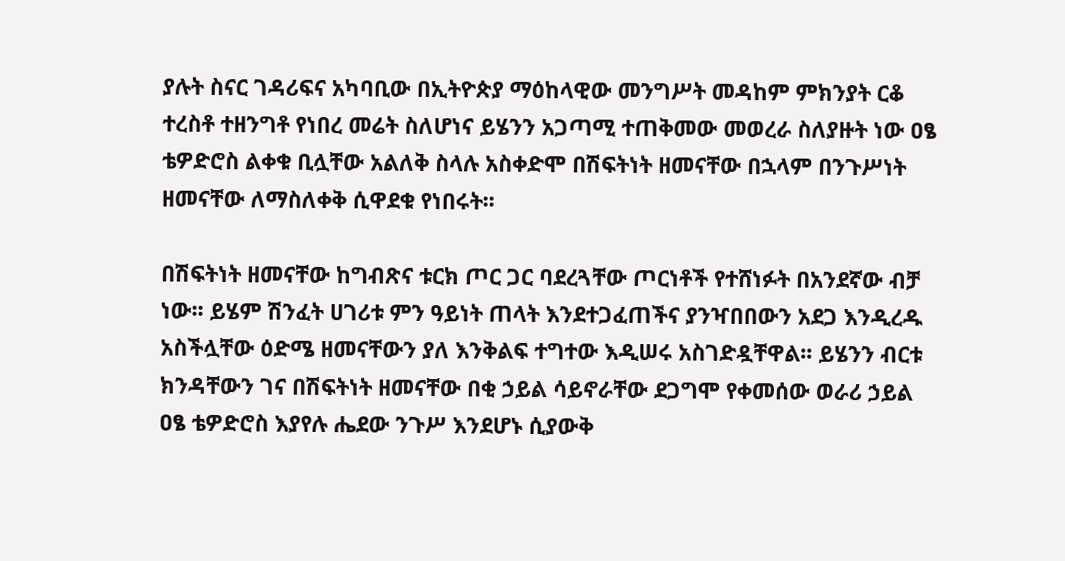ያሉት ስናር ገዳሪፍና አካባቢው በኢትዮጵያ ማዕከላዊው መንግሥት መዳከም ምክንያት ርቆ ተረስቶ ተዘንግቶ የነበረ መሬት ስለሆነና ይሄንን አጋጣሚ ተጠቅመው መወረራ ስለያዙት ነው ዐፄ ቴዎድሮስ ልቀቁ ቢሏቸው አልለቅ ስላሉ አስቀድሞ በሽፍትነት ዘመናቸው በኋላም በንጉሥነት ዘመናቸው ለማስለቀቅ ሲዋደቁ የነበሩት፡፡

በሽፍትነት ዘመናቸው ከግብጽና ቱርክ ጦር ጋር ባደረጓቸው ጦርነቶች የተሸነፉት በአንደኛው ብቻ ነው፡፡ ይሄም ሽንፈት ሀገሪቱ ምን ዓይነት ጠላት እንደተጋፈጠችና ያንዣበበውን አደጋ እንዲረዱ አስችሏቸው ዕድሜ ዘመናቸውን ያለ እንቅልፍ ተግተው እዲሠሩ አስገድዷቸዋል፡፡ ይሄንን ብርቱ ክንዳቸውን ገና በሽፍትነት ዘመናቸው በቂ ኃይል ሳይኖራቸው ደጋግሞ የቀመሰው ወራሪ ኃይል ዐፄ ቴዎድሮስ እያየሉ ሔደው ንጉሥ እንደሆኑ ሲያውቅ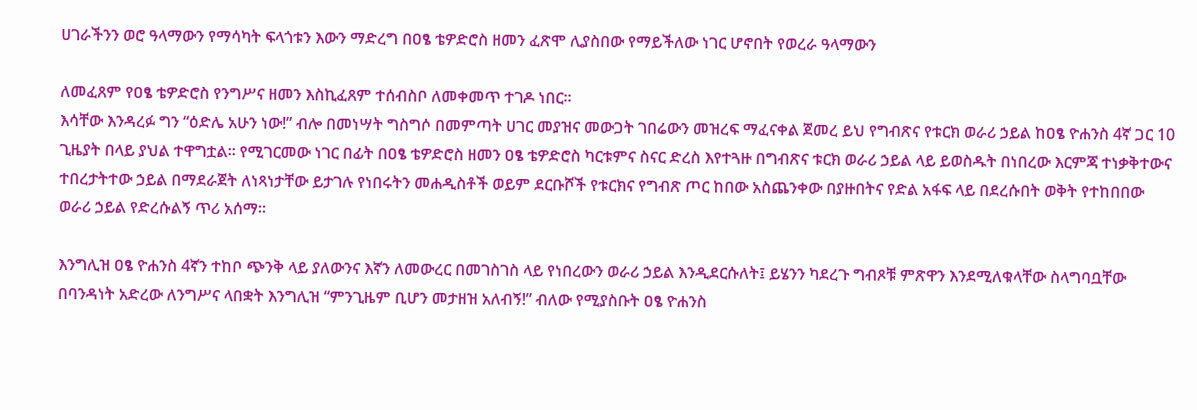ሀገራችንን ወሮ ዓላማውን የማሳካት ፍላጎቱን እውን ማድረግ በዐፄ ቴዎድሮስ ዘመን ፈጽሞ ሊያስበው የማይችለው ነገር ሆኖበት የወረራ ዓላማውን

ለመፈጸም የዐፄ ቴዎድሮስ የንግሥና ዘመን እስኪፈጸም ተሰብስቦ ለመቀመጥ ተገዶ ነበር፡፡
እሳቸው እንዳረፉ ግን “ዕድሌ አሁን ነው!” ብሎ በመነሣት ግስግሶ በመምጣት ሀገር መያዝና መውጋት ገበሬውን መዝረፍ ማፈናቀል ጀመረ ይህ የግብጽና የቱርክ ወራሪ ኃይል ከዐፄ ዮሐንስ 4ኛ ጋር 10 ጊዜያት በላይ ያህል ተዋግቷል፡፡ የሚገርመው ነገር በፊት በዐፄ ቴዎድሮስ ዘመን ዐፄ ቴዎድሮስ ካርቱምና ስናር ድረስ እየተጓዙ በግብጽና ቱርክ ወራሪ ኃይል ላይ ይወስዱት በነበረው እርምጃ ተነቃቅተውና ተበረታትተው ኃይል በማደራጀት ለነጻነታቸው ይታገሉ የነበሩትን መሐዲስቶች ወይም ደርቡሾች የቱርክና የግብጽ ጦር ከበው አስጨንቀው በያዙበትና የድል አፋፍ ላይ በደረሱበት ወቅት የተከበበው ወራሪ ኃይል የድረሱልኝ ጥሪ አሰማ፡፡

እንግሊዝ ዐፄ ዮሐንስ 4ኛን ተከቦ ጭንቅ ላይ ያለውንና እኛን ለመውረር በመገስገስ ላይ የነበረውን ወራሪ ኃይል እንዲደርሱለት፤ ይሄንን ካደረጉ ግብጾቹ ምጽዋን እንደሚለቁላቸው ስላግባቧቸው በባንዳነት አድረው ለንግሥና ላበቋት እንግሊዝ “ምንጊዜም ቢሆን መታዘዝ አለብኝ!” ብለው የሚያስቡት ዐፄ ዮሐንስ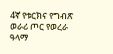4ኛ የቱርክና የግብጽ ወራሪ ጦር የወረራ ዓላማ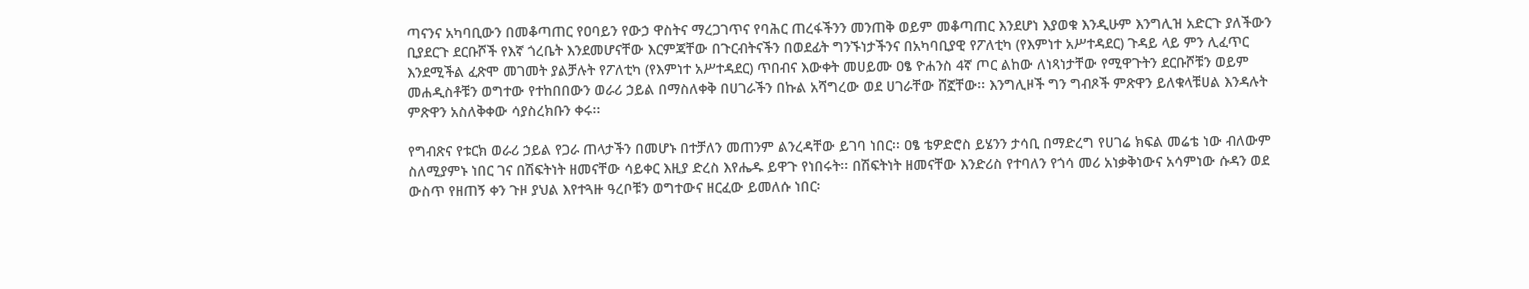ጣናንና አካባቢውን በመቆጣጠር የዐባይን የውኃ ዋስትና ማረጋገጥና የባሕር ጠረፋችንን መንጠቅ ወይም መቆጣጠር እንደሆነ እያወቁ እንዲሁም እንግሊዝ አድርጉ ያለችውን ቢያደርጉ ደርቡሾች የእኛ ጎረቤት እንደመሆናቸው እርምጃቸው በጉርብትናችን በወደፊት ግንኙነታችንና በአካባቢያዊ የፖለቲካ (የእምነተ አሥተዳደር) ጉዳይ ላይ ምን ሊፈጥር እንደሚችል ፈጽሞ መገመት ያልቻሉት የፖለቲካ (የእምነተ አሥተዳደር) ጥበብና እውቀት መሀይሙ ዐፄ ዮሐንስ 4ኛ ጦር ልከው ለነጻነታቸው የሚዋጉትን ደርቡሾቹን ወይም መሐዲስቶቹን ወግተው የተከበበውን ወራሪ ኃይል በማስለቀቅ በሀገራችን በኩል አሻግረው ወደ ሀገራቸው ሸኟቸው፡፡ እንግሊዞች ግን ግብጾች ምጽዋን ይለቁላቹሀል እንዳሉት ምጽዋን አስለቅቀው ሳያስረክቡን ቀሩ፡፡

የግብጽና የቱርክ ወራሪ ኃይል የጋራ ጠላታችን በመሆኑ በተቻለን መጠንም ልንረዳቸው ይገባ ነበር፡፡ ዐፄ ቴዎድሮስ ይሄንን ታሳቢ በማድረግ የሀገሬ ክፍል መሬቴ ነው ብለውም ስለሚያምኑ ነበር ገና በሽፍትነት ዘመናቸው ሳይቀር እዚያ ድረስ እየሔዱ ይዋጉ የነበሩት፡፡ በሽፍትነት ዘመናቸው እንድሪስ የተባለን የጎሳ መሪ አነቃቅነውና አሳምነው ሱዳን ወደ ውስጥ የዘጠኝ ቀን ጉዞ ያህል እየተጓዙ ዓረቦቹን ወግተውና ዘርፈው ይመለሱ ነበር፡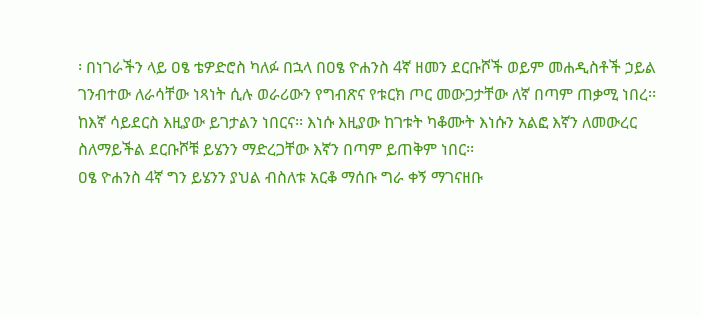፡ በነገራችን ላይ ዐፄ ቴዎድሮስ ካለፉ በኋላ በዐፄ ዮሐንስ 4ኛ ዘመን ደርቡሾች ወይም መሐዲስቶች ኃይል ገንብተው ለራሳቸው ነጻነት ሲሉ ወራሪውን የግብጽና የቱርክ ጦር መውጋታቸው ለኛ በጣም ጠቃሚ ነበረ፡፡ ከእኛ ሳይደርስ እዚያው ይገታልን ነበርና፡፡ እነሱ እዚያው ከገቱት ካቆሙት እነሱን አልፎ እኛን ለመውረር ስለማይችል ደርቡሾቹ ይሄንን ማድረጋቸው እኛን በጣም ይጠቅም ነበር፡፡
ዐፄ ዮሐንስ 4ኛ ግን ይሄንን ያህል ብስለቱ አርቆ ማሰቡ ግራ ቀኝ ማገናዘቡ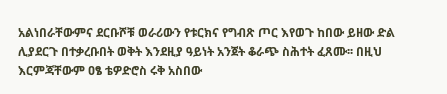አልነበራቸውምና ደርቡሾቹ ወራሪውን የቱርክና የግብጽ ጦር እየወጉ ከበው ይዘው ድል ሊያደርጉ በተቃረቡበት ወቅት እንደዚያ ዓይነት አንጀት ቆራጭ ስሕተት ፈጸሙ፡፡ በዚህ እርምጃቸውም ዐፄ ቴዎድሮስ ሩቅ አስበው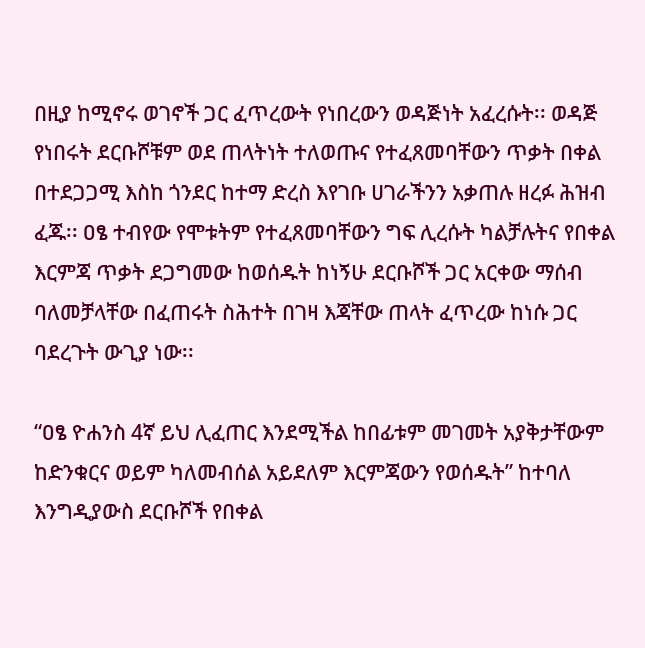በዚያ ከሚኖሩ ወገኖች ጋር ፈጥረውት የነበረውን ወዳጅነት አፈረሱት፡፡ ወዳጅ የነበሩት ደርቡሾቹም ወደ ጠላትነት ተለወጡና የተፈጸመባቸውን ጥቃት በቀል በተደጋጋሚ እስከ ጎንደር ከተማ ድረስ እየገቡ ሀገራችንን አቃጠሉ ዘረፉ ሕዝብ ፈጁ፡፡ ዐፄ ተብየው የሞቱትም የተፈጸመባቸውን ግፍ ሊረሱት ካልቻሉትና የበቀል እርምጃ ጥቃት ደጋግመው ከወሰዱት ከነኝሁ ደርቡሾች ጋር አርቀው ማሰብ ባለመቻላቸው በፈጠሩት ስሕተት በገዛ እጃቸው ጠላት ፈጥረው ከነሱ ጋር ባደረጉት ውጊያ ነው፡፡

“ዐፄ ዮሐንስ 4ኛ ይህ ሊፈጠር እንደሚችል ከበፊቱም መገመት አያቅታቸውም ከድንቁርና ወይም ካለመብሰል አይደለም እርምጃውን የወሰዱት” ከተባለ እንግዲያውስ ደርቡሾች የበቀል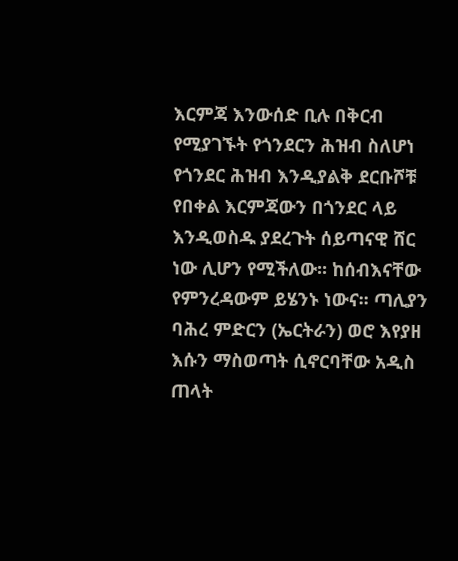እርምጃ እንውሰድ ቢሉ በቅርብ የሚያገኙት የጎንደርን ሕዝብ ስለሆነ የጎንደር ሕዝብ እንዲያልቅ ደርቡሾቹ የበቀል እርምጃውን በጎንደር ላይ እንዲወስዱ ያደረጉት ሰይጣናዊ ሸር ነው ሊሆን የሚችለው፡፡ ከሰብእናቸው የምንረዳውም ይሄንኑ ነውና፡፡ ጣሊያን ባሕረ ምድርን (ኤርትራን) ወሮ እየያዘ እሱን ማስወጣት ሲኖርባቸው አዲስ ጠላት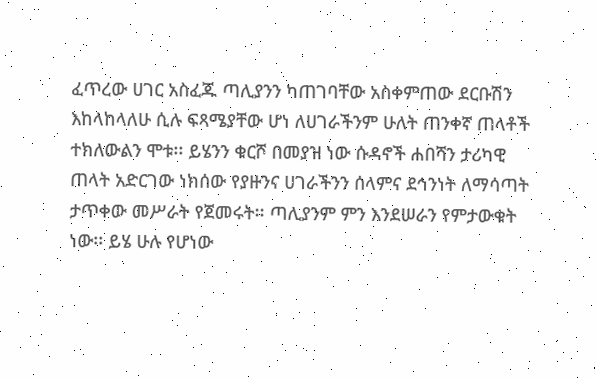ፈጥረው ሀገር አስፈጁ ጣሊያንን ካጠገባቸው አስቀምጠው ደርቡሽን እከላከላለሁ ሲሉ ፍጻሜያቸው ሆነ ለሀገራችንም ሁለት ጠንቀኛ ጠላቶች ተክለውልን ሞቱ፡፡ ይሄንን ቁርሾ በመያዝ ነው ሱዳኖች ሐበሻን ታሪካዊ ጠላት አድርገው ነክሰው የያዙንና ሀገራችንን ሰላምና ደኅንነት ለማሳጣት ታጥቀው መሥራት የጀመሩት፡፡ ጣሊያንም ምን እንደሠራን የምታውቁት ነው፡፡ ይሄ ሁሉ የሆነው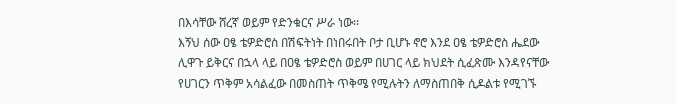በእሳቸው ሸረኛ ወይም የድንቁርና ሥራ ነው፡፡
እኝህ ሰው ዐፄ ቴዎድሮስ በሽፍትነት በነበሩበት ቦታ ቢሆኑ ኖሮ እንደ ዐፄ ቴዎድሮስ ሔደው ሊዋጉ ይቅርና በኋላ ላይ በዐፄ ቴዎድሮስ ወይም በሀገር ላይ ክህደት ሲፈጽሙ እንዳየናቸው የሀገርን ጥቅም አሳልፈው በመስጠት ጥቅሜ የሚሉትን ለማስጠበቅ ሲዶልቱ የሚገኙ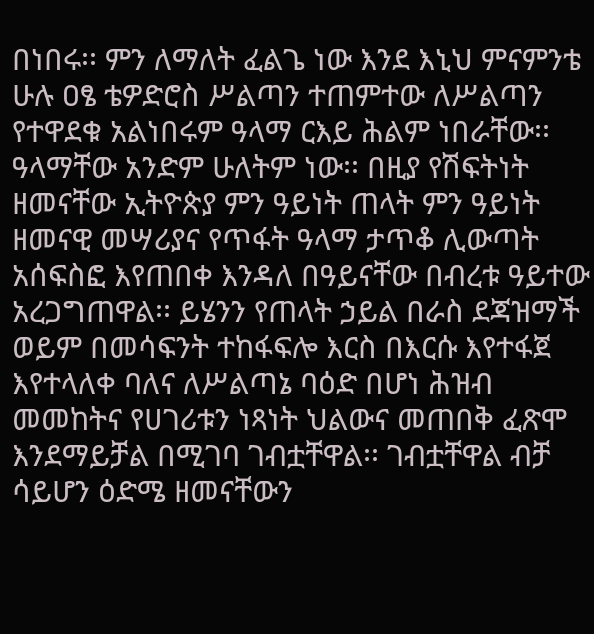በነበሩ፡፡ ምን ለማለት ፈልጌ ነው እንደ እኒህ ምናምንቴ ሁሉ ዐፄ ቴዎድሮስ ሥልጣን ተጠምተው ለሥልጣን የተዋደቁ አልነበሩም ዓላማ ርእይ ሕልም ነበራቸው፡፡
ዓላማቸው አንድም ሁለትም ነው፡፡ በዚያ የሽፍትነት ዘመናቸው ኢትዮጵያ ምን ዓይነት ጠላት ምን ዓይነት ዘመናዊ መሣሪያና የጥፋት ዓላማ ታጥቆ ሊውጣት አሰፍስፎ እየጠበቀ እንዳለ በዓይናቸው በብረቱ ዓይተው አረጋግጠዋል፡፡ ይሄንን የጠላት ኃይል በራስ ደጃዝማች ወይም በመሳፍንት ተከፋፍሎ እርስ በእርሱ እየተፋጀ እየተላለቀ ባለና ለሥልጣኔ ባዕድ በሆነ ሕዝብ መመከትና የሀገሪቱን ነጻነት ህልውና መጠበቅ ፈጽሞ እንደማይቻል በሚገባ ገብቷቸዋል፡፡ ገብቷቸዋል ብቻ ሳይሆን ዕድሜ ዘመናቸውን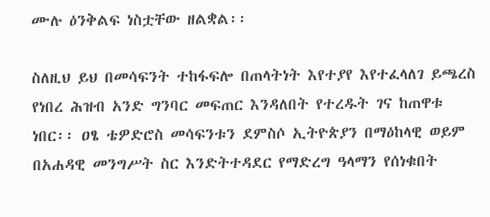ሙሉ ዕንቅልፍ ነስቷቸው ዘልቋል፡፡

ስለዚህ ይህ በመሳፍንት ተከፋፍሎ በጠላትነት እየተያየ እየተፈላለገ ይጫረስ የነበረ ሕዝብ አንድ ግንባር መፍጠር እንዳለበት የተረዱት ገና ከጠዋቱ ነበር፡፡ ዐፄ ቴዎድሮስ መሳፍንቱን ደምስሶ ኢትዮጵያን በማዕከላዊ ወይም በአሐዳዊ መንግሥት ስር እንድትተዳደር የማድረግ ዓላማን የሰነቁበት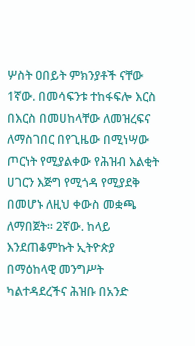ሦስት ዐበይት ምክንያቶች ናቸው 1ኛው. በመሳፍንቱ ተከፋፍሎ እርስ በእርስ በመሀከላቸው ለመዝረፍና ለማስገበር በየጊዜው በሚነሣው ጦርነት የሚያልቀው የሕዝብ እልቂት ሀገርን እጅግ የሚጎዳ የሚያደቅ በመሆኑ ለዚህ ቀውስ መቋጫ ለማበጀት፡፡ 2ኛው. ከላይ እንደጠቆምኩት ኢትዮጵያ በማዕከላዊ መንግሥት ካልተዳደረችና ሕዝቡ በአንድ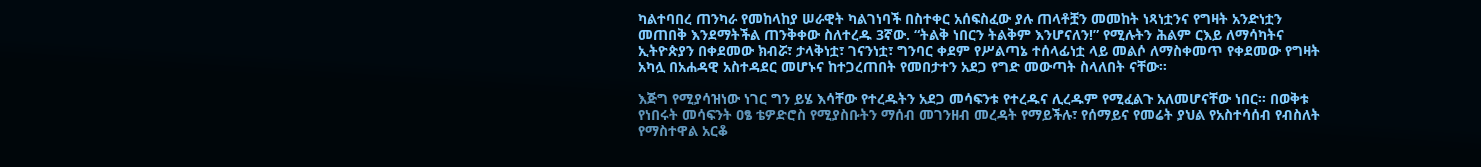ካልተባበረ ጠንካራ የመከላከያ ሠራዊት ካልገነባች በስተቀር አሰፍስፈው ያሉ ጠላቶቿን መመከት ነጻነቷንና የግዛት አንድነቷን መጠበቅ እንደማትችል ጠንቅቀው ስለተረዱ 3ኛው. “ትልቅ ነበርን ትልቅም እንሆናለን!” የሚሉትን ሕልም ርእይ ለማሳካትና ኢትዮጵያን በቀደመው ክብሯ፣ ታላቅነቷ፣ ገናንነቷ፣ ግንባር ቀደም የሥልጣኔ ተሰላፊነቷ ላይ መልሶ ለማስቀመጥ የቀደመው የግዛት አካሏ በአሐዳዊ አስተዳደር መሆኑና ከተጋረጠበት የመበታተን አደጋ የግድ መውጣት ስላለበት ናቸው፡፡

እጅግ የሚያሳዝነው ነገር ግን ይሄ እሳቸው የተረዱትን አደጋ መሳፍንቱ የተረዱና ሊረዱም የሚፈልጉ አለመሆናቸው ነበር፡፡ በወቅቱ የነበሩት መሳፍንት ዐፄ ቴዎድሮስ የሚያስቡትን ማሰብ መገንዘብ መረዳት የማይችሉ፣ የሰማይና የመሬት ያህል የአስተሳሰብ የብስለት የማስተዋል አርቆ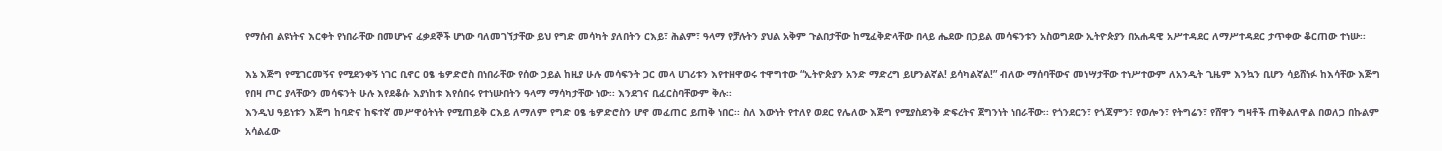የማሰብ ልዩነትና እርቀት የነበራቸው በመሆኑና ፈቃደኞች ሆነው ባለመገኘታቸው ይህ የግድ መሳካት ያለበትን ርእይ፣ ሕልም፣ ዓላማ የቻሉትን ያህል አቅም ጉልበታቸው ከሚፈቅድላቸው በላይ ሔደው በኃይል መሳፍንቱን አስወግደው ኢትዮጵያን በአሐዳዊ አሥተዳደር ለማሥተዳደር ታጥቀው ቆርጠው ተነሡ፡፡

እኔ እጅግ የሚገርመኝና የሚደንቀኝ ነገር ቢኖር ዐፄ ቴዎድሮስ በነበራቸው የሰው ኃይል ከዚያ ሁሉ መሳፍንት ጋር መላ ሀገሪቱን እየተዘዋወሩ ተዋግተው “ኢትዮጵያን አንድ ማድረግ ይሆንልኛል! ይሳካልኛል!” ብለው ማሰባቸውና መነሣታቸው ተነሥተውም ለአንዲት ጊዜም እንኳን ቢሆን ሳይሸነፉ ከእሳቸው እጅግ የበዛ ጦር ያላቸውን መሳፍንት ሁሉ እየደቆሱ እያነከቱ እየሰበሩ የተነሡበትን ዓላማ ማሳካታቸው ነው፡፡ እንደገና ቢፈርስባቸውም ቅሉ፡፡
እንዲህ ዓይነቱን እጅግ ከባድና ከፍተኛ መሥዋዕትነት የሚጠይቅ ርእይ ለማለም የግድ ዐፄ ቴዎድሮስን ሆኖ መፈጠር ይጠቅ ነበር፡፡ ስለ እውነት የተለየ ወደር የሌለው እጅግ የሚያስደንቅ ድፍረትና ጀግንነት ነበራቸው፡፡ የጎንደርን፣ የጎጃምን፣ የወሎን፣ የትግሬን፣ የሸዋን ግዛቶች ጠቅልለዋል በወለጋ በኩልም አሳልፈው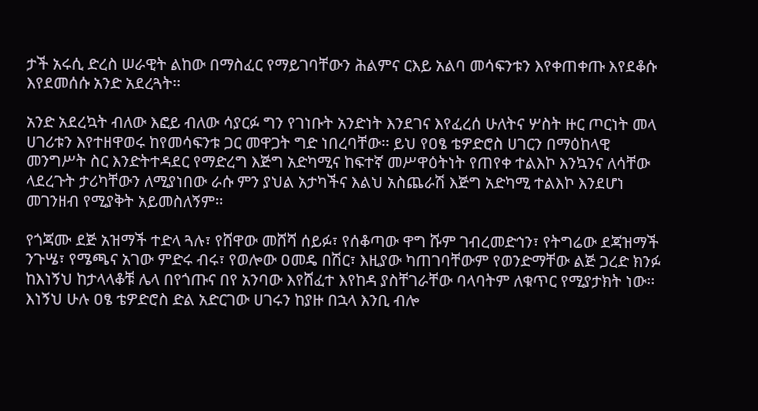ታች አሩሲ ድረስ ሠራዊት ልከው በማስፈር የማይገባቸውን ሕልምና ርእይ አልባ መሳፍንቱን እየቀጠቀጡ እየደቆሱ እየደመሰሱ አንድ አደረጓት፡፡

አንድ አደረኳት ብለው እፎይ ብለው ሳያርፉ ግን የገነቡት አንድነት እንደገና እየፈረሰ ሁለትና ሦስት ዙር ጦርነት መላ ሀገሪቱን እየተዘዋወሩ ከየመሳፍንቱ ጋር መዋጋት ግድ ነበረባቸው፡፡ ይህ የዐፄ ቴዎድሮስ ሀገርን በማዕከላዊ መንግሥት ስር እንድትተዳደር የማድረግ እጅግ አድካሚና ከፍተኛ መሥዋዕትነት የጠየቀ ተልእኮ እንኳንና ለሳቸው ላደረጉት ታሪካቸውን ለሚያነበው ራሱ ምን ያህል አታካችና እልህ አስጨራሽ እጅግ አድካሚ ተልእኮ እንደሆነ መገንዘብ የሚያቅት አይመስለኝም፡፡

የጎጃሙ ደጅ አዝማች ተድላ ጓሉ፣ የሸዋው መሸሻ ሰይፉ፣ የሰቆጣው ዋግ ሹም ገብረመድኅን፣ የትግሬው ደጃዝማች ንጉሤ፣ የሜጫና አገው ምድሩ ብሩ፣ የወሎው ዐመዴ በሽር፣ እዚያው ካጠገባቸውም የወንድማቸው ልጅ ጋረድ ክንፉ ከእነኝህ ከታላላቆቹ ሌላ በየጎጡና በየ አንባው እየሸፈተ እየከዳ ያስቸገራቸው ባላባትም ለቁጥር የሚያታክት ነው፡፡ እነኝህ ሁሉ ዐፄ ቴዎድሮስ ድል አድርገው ሀገሩን ከያዙ በኋላ እንቢ ብሎ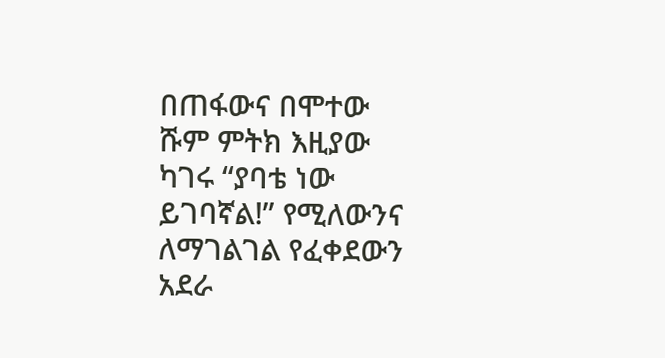በጠፋውና በሞተው ሹም ምትክ እዚያው ካገሩ “ያባቴ ነው ይገባኛል!” የሚለውንና ለማገልገል የፈቀደውን አደራ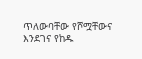ጥለውባቸው የሾሟቸውና እንደገና የከዱ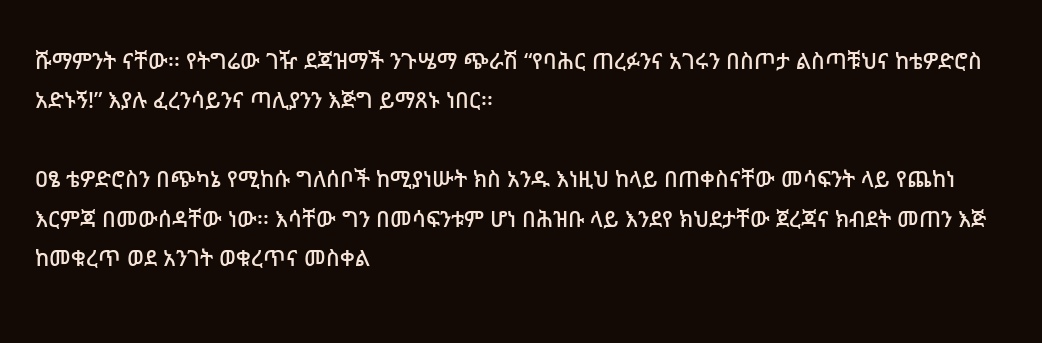ሹማምንት ናቸው፡፡ የትግሬው ገዥ ደጃዝማች ንጉሤማ ጭራሽ “የባሕር ጠረፉንና አገሩን በስጦታ ልስጣቹህና ከቴዎድሮስ አድኑኝ!” እያሉ ፈረንሳይንና ጣሊያንን እጅግ ይማጸኑ ነበር፡፡

ዐፄ ቴዎድሮስን በጭካኔ የሚከሱ ግለሰቦች ከሚያነሡት ክስ አንዱ እነዚህ ከላይ በጠቀስናቸው መሳፍንት ላይ የጨከነ እርምጃ በመውሰዳቸው ነው፡፡ እሳቸው ግን በመሳፍንቱም ሆነ በሕዝቡ ላይ እንደየ ክህደታቸው ጀረጃና ክብደት መጠን እጅ ከመቁረጥ ወደ አንገት ወቁረጥና መስቀል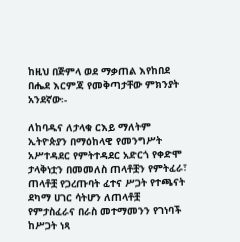ከዚህ በጅምላ ወደ ማቃጠል እየከበደ በሔደ እርምጃ የመቅጣታቸው ምክንያት አንደኛው፡-

ለከባዱና ለታላቁ ርእይ ማለትም ኢትዮጵያን በማዕከላዊ የመንግሥት አሥተዳደር የምትተዳደር አድርጎ የቀድሞ ታላቅነቷን በመመለስ ጠላቶቿን የምትፈራ፣ ጠላቶቿ የጋረጡባት ፈተና ሥጋት የተጫናት ደካማ ሀገር ሳትሆን ለጠላቶቿ የምታስፈራና በራስ መተማመንን የገነባች ከሥጋት ነጻ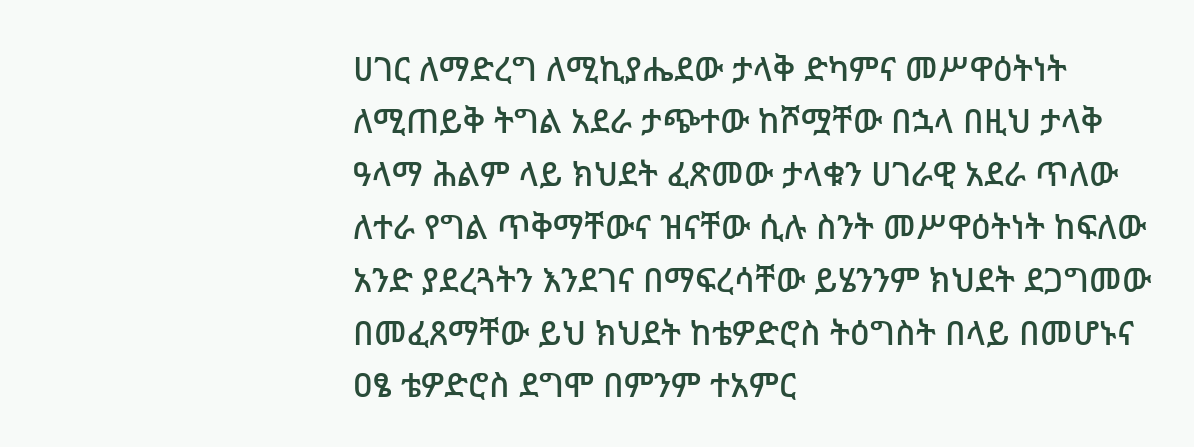ሀገር ለማድረግ ለሚኪያሔደው ታላቅ ድካምና መሥዋዕትነት ለሚጠይቅ ትግል አደራ ታጭተው ከሾሟቸው በኋላ በዚህ ታላቅ ዓላማ ሕልም ላይ ክህደት ፈጽመው ታላቁን ሀገራዊ አደራ ጥለው ለተራ የግል ጥቅማቸውና ዝናቸው ሲሉ ስንት መሥዋዕትነት ከፍለው አንድ ያደረጓትን እንደገና በማፍረሳቸው ይሄንንም ክህደት ደጋግመው በመፈጸማቸው ይህ ክህደት ከቴዎድሮስ ትዕግስት በላይ በመሆኑና ዐፄ ቴዎድሮስ ደግሞ በምንም ተአምር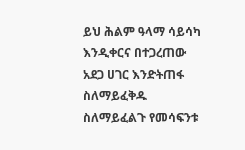ይህ ሕልም ዓላማ ሳይሳካ እንዲቀርና በተጋረጠው አደጋ ሀገር እንድትጠፋ ስለማይፈቅዱ ስለማይፈልጉ የመሳፍንቱ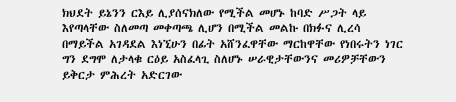ክህደት ይኔንን ርእይ ሊያሰናክለው የሚችል መሆኑ ከባድ ሥጋት ላይ እየጣላቸው ስለመጣ መቀጣጫ ሊሆን በሚችል መልኩ በክፉና ሊረሳ በማይችል አገዳደል እነኚሁን በፊት አሸንፈዋቸው ማርከዋቸው የነበሩትን ነገር ግን ደግሞ ለታላቁ ርዕይ አስፈላጊ ስለሆኑ ሠራዊታቸውንና መሪዎቻቸውን ይቅርታ ምሕረት አድርገው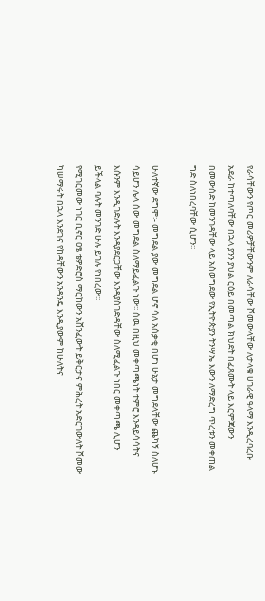የራሳቸውን የጦር መሪዎቻቸውንም ለራሳቸው ሾመውላቸው ለታላቁ ሀገራዊ ዓላማ እንዲረባረቡ አደራ ከተጣለባቸው በኋላ ያንን ያህል ርዕይ በመጣል ክህደት በፈጸሙት ላይ እርምጃውን በመውሰድ ከመንገዳቸው ላይ አስወግደው የኢትዮጵያን ትንሣኤ እውን ለማድረግ ጥረቱን መቀጠል ግድ ስለነበረባቸው ሲሆን፡፡

ሁለተኛው ደግሞ፡- መግደል ያው መግደል ሆኖ ሳለ አሰቃቂ በሆነ ሁኔታ መግደላቸው ጨካኝ ስለሆኑ ሳይሆን ሌላ ሰው መግደል ስለማይፈልጉ ነው፡፡ ሰዉ በዚህ መቀጣጫነት ተምሮ እንዳይሳሳትና እሱንም እንዲገድሉት እንዳያደርጋቸው እንዳያስገድዳቸው ስለሚፈልጉ ነበር መቀጣጫ ሊሆን ይችላል ባሉት መንገድ ሁሉ ይገሉ የነበረው፡፡
የሚገርመው ነገር ቢኖር ዐፄ ቴዎድሮስ ማርከውን አሸንፈውት ይቅርታና ምሕረት አድርገውለት ሾመው ካሠማሩት በኋላ እንደገና የከዳቸውን አንዳንዴ እንዲያውም ከሁለትና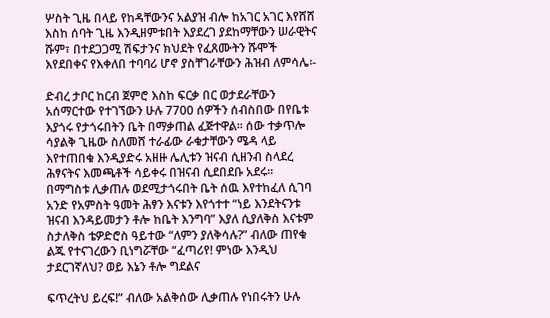ሦስት ጊዜ በላይ የከዳቸውንና አልያዝ ብሎ ከአገር አገር እየሸሸ እስከ ሰባት ጊዜ እንዲዘምቱበት እያደረገ ያደከማቸውን ሠራዊትና ሹም፣ በተደጋጋሚ ሽፍታንና ክህደት የፈጸሙትን ሹሞች እየደበቀና የእቀለበ ተባባሪ ሆኖ ያስቸገራቸውን ሕዝብ ለምሳሌ፡-

ድብረ ታቦር ከርብ ጀምሮ እስከ ፍርቃ በር ወታደራቸውን አሰማርተው የተገኘውን ሁሉ 7700 ሰዎችን ሰብስበው በየቤቱ እያጎሩ የታጎሩበትን ቤት በማቃጠል ፈጅተዋል፡፡ ሰው ተቃጥሎ ሳያልቅ ጊዜው ስለመሸ ተራፊው ራቁታቸውን ሜዳ ላይ እየተጠበቁ እንዲያድሩ አዘዙ ሌሊቱን ዝናብ ሲዘንብ ስላደረ ሕፃናትና እመጫቶች ሳይቀሩ በዝናብ ሲደበደቡ አደሩ፡፡ በማግስቱ ሊቃጠሉ ወደሚታጎሩበት ቤት ሰዉ እየተከፈለ ሲገባ አንድ የአምስት ዓመት ሕፃን እናቱን እየጎተተ “ነይ እንደትናንቱ ዝናብ እንዳይመታን ቶሎ ከቤት እንግባ” እያለ ሲያለቅስ እናቱም ስታለቅስ ቴዎድሮስ ዓይተው “ለምን ያለቅሳሉ?” ብለው ጠየቁ ልጁ የተናገረውን ቢነግሯቸው “ፈጣሪየ! ምነው እንዲህ ታደርገኛለህ? ወይ እኔን ቶሎ ግደልና

ፍጥረትህ ይረፍ!” ብለው አልቅሰው ሊቃጠሉ የነበሩትን ሁሉ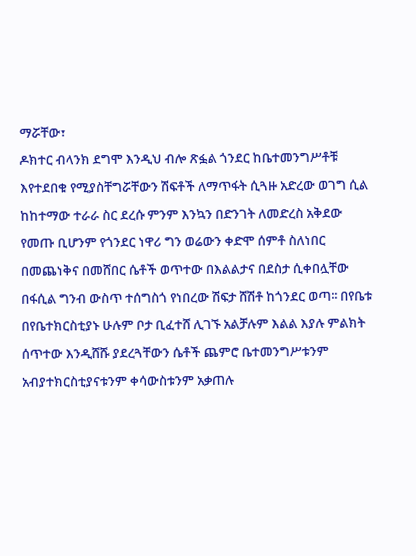ማሯቸው፣
ዶክተር ብላንክ ደግሞ እንዲህ ብሎ ጽፏል ጎንደር ከቤተመንግሥቶቹ እየተደበቁ የሚያስቸግሯቸውን ሽፍቶች ለማጥፋት ሲጓዙ አድረው ወገግ ሲል ከከተማው ተራራ ስር ደረሱ ምንም እንኳን በድንገት ለመድረስ አቅደው የመጡ ቢሆንም የጎንደር ነዋሪ ግን ወሬውን ቀድሞ ሰምቶ ስለነበር በመጨነቅና በመሸበር ሴቶች ወጥተው በእልልታና በደስታ ሲቀበሏቸው በፋሲል ግንብ ውስጥ ተሰግስጎ የነበረው ሽፍታ ሸሽቶ ከጎንደር ወጣ፡፡ በየቤቱ በየቤተክርስቲያኑ ሁሉም ቦታ ቢፈተሸ ሊገኙ አልቻሉም እልል እያሉ ምልክት ሰጥተው እንዲሸሹ ያደረጓቸውን ሴቶች ጨምሮ ቤተመንግሥቱንም አብያተክርስቲያናቱንም ቀሳውስቱንም አቃጠሉ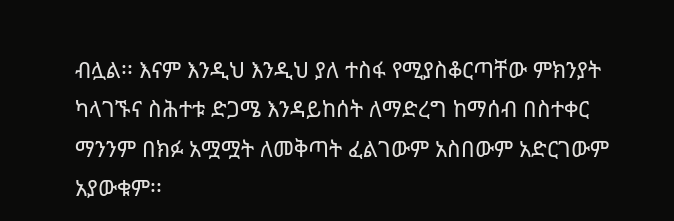ብሏል፡፡ እናም እንዲህ እንዲህ ያለ ተስፋ የሚያስቆርጣቸው ምክንያት ካላገኙና ስሕተቱ ድጋሜ እንዳይከሰት ለማድረግ ከማሰብ በስተቀር ማንንም በክፉ አሟሟት ለመቅጣት ፈልገውም አስበውም አድርገውም አያውቁም፡፡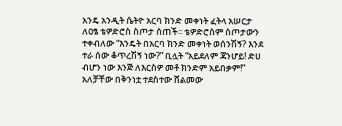አንዴ አንዲት ሴትዮ አርባ ክንድ መቀነት ፈትላ አሠርታ ለዐፄ ቴዎድሮስ ስጦታ ሰጠች፡፡ ቴዎድሮስም ስጦታውን ተቀብለው “እንዴት በአርባ ክንድ መቀነት ወሰንሽኝ? እንደ ተራ ሰው ቆጥረሽኝ ነው?” ቢሏት “አይደለም ጃንሆይ! ድሀ ብሆን ነው እንጅ ለእርስዎ መቶ ክንድም አይበቃም!” አለቻቸው በቅንነቷ ተደስተው ሸልመው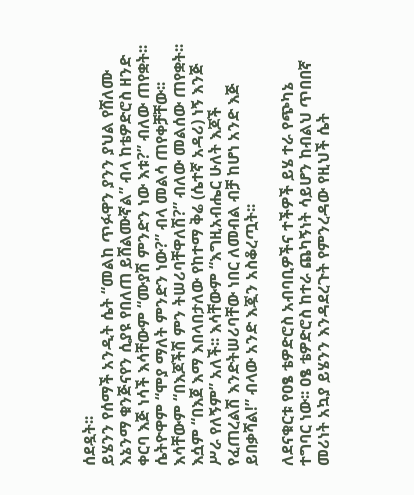ሰደዷት፡፡
ይሄንን የሰማች አንዲት ሴት “መልከ ጥፉዋን ያንን ያህል የሸለሙ እኔንማ ቁንጅናየን ሲያዩ የበለጠ ይሸልሙኛል” ብላ ከቴዎድሮስ ዘንድ ቀርባ እጅ ነሳች እሳቸውም “ሙያሽ ምንድን ነው እቱ?” ብለው ጠየቋት፡፡ ሴትዮዋም “ሞያ ማለት ምንድን ነው?” ብላ መልሳ ጠየቀቻቸው፡፡ እሳቸውም “በእጆችሽ ምን ትሠሪባቸዋለሽ?” ብለው መልሰው ጠየቋት፡፡ እሷም “በእጀ እማ እበላበታለው የከተማ ቅሬ (ሴተኛ አዳሪ) ነኝ እንጅ ሥራ የለኝም” አለች፡፡ እሳቸውም “እግዚአብሔር ሁለት እጆች የፈጠረልሽ እንድትሠሪባቸው ነበር ለመብል ብቻ ከሆነ አንድ እጅ ይበቃሻል!” ብላው አንድ እጇን አስቆረጧት፡፡

ለደናቁርቱ የዐፄ ቴዎድሮስ አብባቢዎችና ተችዎች ይሄ ተራ የጭካኔ ተግባር ነው፡፡ ዐፄ ቴዎድሮስ ከተራ ጨካኝነት ሳይሆን ከብልህ ጥበበኛ መሪነት አኳያ ይሄንን እንዳደረጉት የምንረዳው የዚህች ሴት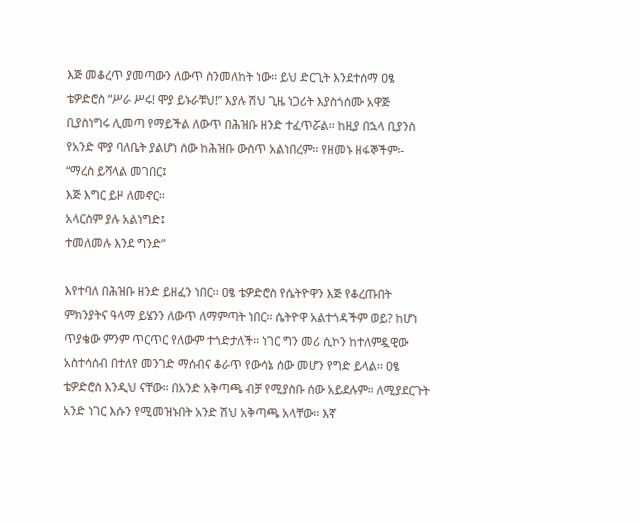እጅ መቆረጥ ያመጣውን ለውጥ ስንመለከት ነው፡፡ ይህ ድርጊት እንደተሰማ ዐፄ ቴዎድሮስ “ሥራ ሥሩ! ሞያ ይኑራቹህ!” እያሉ ሽህ ጊዜ ነጋሪት እያስጎሰሙ አዋጅ ቢያስነግሩ ሊመጣ የማይችል ለውጥ በሕዝቡ ዘንድ ተፈጥሯል፡፡ ከዚያ በኋላ ቢያንስ የአንድ ሞያ ባለቤት ያልሆነ ሰው ከሕዝቡ ውስጥ አልነበረም፡፡ የዘመኑ ዘፋኞችም፡-
“ማረስ ይሻላል መገበር፤
እጅ እግር ይዞ ለመኖር፡፡
አላርስም ያሉ አልነግድ፤
ተመለመሉ እንደ ግንድ”

እየተባለ በሕዝቡ ዘንድ ይዘፈን ነበር፡፡ ዐፄ ቴዎድሮስ የሴትዮዋን እጅ የቆረጡበት ምክንያትና ዓላማ ይሄንን ለውጥ ለማምጣት ነበር፡፡ ሴትዮዋ አልተጎዳችም ወይ? ከሆነ ጥያቄው ምንም ጥርጥር የለውም ተጎድታለች፡፡ ነገር ግን መሪ ሲኮን ከተለምዷዊው አስተሳሰብ በተለየ መንገድ ማሰብና ቆራጥ የውሳኔ ሰው መሆን የግድ ይላል፡፡ ዐፄ ቴዎድሮስ እንዲህ ናቸው፡፡ በአንድ አቅጣጫ ብቻ የሚያስቡ ሰው አይደሉም፡፡ ለሚያደርጉት አንድ ነገር እሱን የሚመዝኑበት አንድ ሽህ አቅጣጫ አላቸው፡፡ እኛ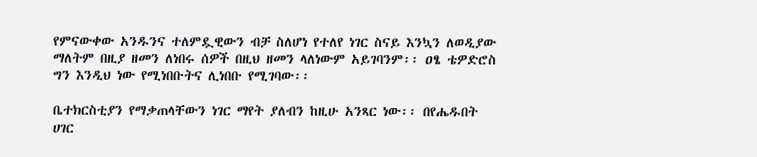የምናውቀው አንዱንና ተለምዷዊውን ብቻ ስለሆነ የተለየ ነገር ስናይ እንኳን ለወዲያው ማለትም በዚያ ዘመን ለነበሩ ሰዎች በዚህ ዘመን ላለነውም አይገባንም፡፡ ዐፄ ቴዎድሮስ ግን እንዲህ ነው የሚነበቡትና ሊነበቡ የሚገባው፡፡

ቤተክርስቲያን የማቃጠላቸውን ነገር ማየት ያለብን ከዚሁ አንጻር ነው፡፡ በየሔዱበት ሀገር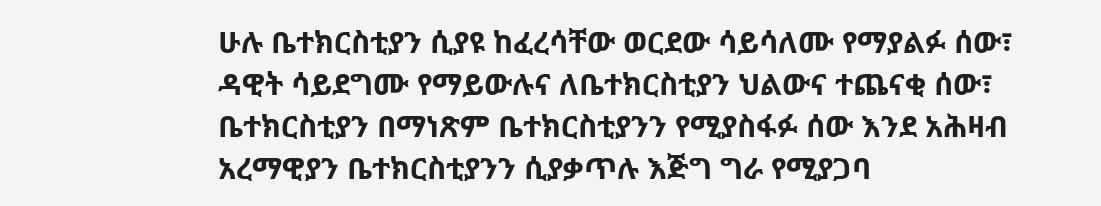ሁሉ ቤተክርስቲያን ሲያዩ ከፈረሳቸው ወርደው ሳይሳለሙ የማያልፉ ሰው፣ ዳዊት ሳይደግሙ የማይውሉና ለቤተክርስቲያን ህልውና ተጨናቂ ሰው፣ ቤተክርስቲያን በማነጽም ቤተክርስቲያንን የሚያስፋፉ ሰው እንደ አሕዛብ አረማዊያን ቤተክርስቲያንን ሲያቃጥሉ እጅግ ግራ የሚያጋባ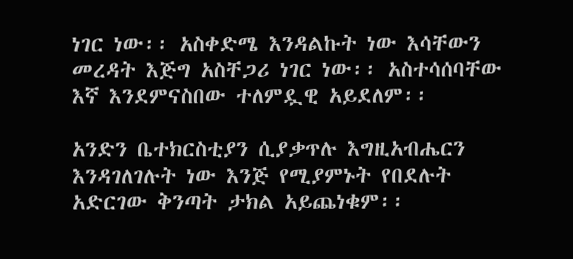ነገር ነው፡፡ አስቀድሜ እንዳልኩት ነው እሳቸውን መረዳት እጅግ አስቸጋሪ ነገር ነው፡፡ አስተሳሰባቸው እኛ እንደምናስበው ተለምዷዊ አይደለም፡፡

አንድን ቤተክርስቲያን ሲያቃጥሉ እግዚአብሔርን እንዳገለገሉት ነው እንጅ የሚያምኑት የበደሉት አድርገው ቅንጣት ታክል አይጨነቁም፡፡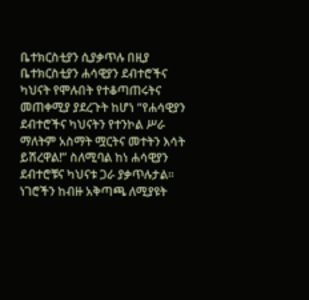ቤተክርስቲያን ሲያቃጥሉ በዚያ ቤተክርስቲያን ሐሳዊያን ደብተሮችና ካህናት የሞሉበት የተቆጣጠሩትና መጠቀሚያ ያደረጉት ከሆነ “የሐሳዊያን ደብተሮችና ካህናትን የተንኮል ሥራ ማለትም አስማት ሟርትና መተትን እሳት ይሽረዋል!” ስለሚባል ከነ ሐሳዊያን ደብተሮቹና ካህናቱ ጋራ ያቃጥሉታል፡፡ ነገሮችን ከብዙ አቅጣጫ ለሚያዩት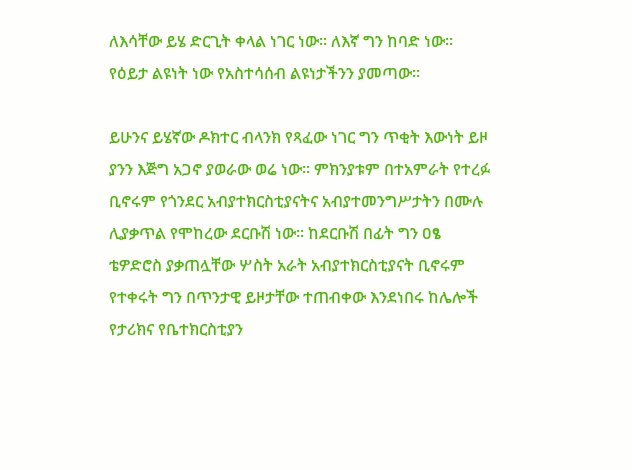ለእሳቸው ይሄ ድርጊት ቀላል ነገር ነው፡፡ ለእኛ ግን ከባድ ነው፡፡ የዕይታ ልዩነት ነው የአስተሳሰብ ልዩነታችንን ያመጣው፡፡

ይሁንና ይሄኛው ዶክተር ብላንክ የጻፈው ነገር ግን ጥቂት እውነት ይዞ ያንን እጅግ አጋኖ ያወራው ወሬ ነው፡፡ ምክንያቱም በተአምራት የተረፉ ቢኖሩም የጎንደር አብያተክርስቲያናትና አብያተመንግሥታትን በሙሉ ሊያቃጥል የሞከረው ደርቡሽ ነው፡፡ ከደርቡሽ በፊት ግን ዐፄ ቴዎድሮስ ያቃጠሏቸው ሦስት አራት አብያተክርስቲያናት ቢኖሩም የተቀሩት ግን በጥንታዊ ይዞታቸው ተጠብቀው እንደነበሩ ከሌሎች የታሪክና የቤተክርስቲያን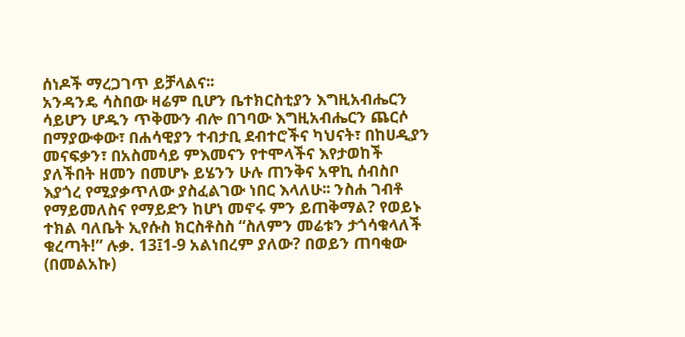ሰነዶች ማረጋገጥ ይቻላልና፡፡
አንዳንዴ ሳስበው ዛሬም ቢሆን ቤተክርስቲያን እግዚአብሔርን ሳይሆን ሆዱን ጥቅሙን ብሎ በገባው እግዚአብሔርን ጨርሶ በማያውቀው፣ በሐሳዊያን ተብታቢ ደብተሮችና ካህናት፣ በከሀዲያን መናፍቃን፣ በአስመሳይ ምእመናን የተሞላችና እየታወከች ያለችበት ዘመን በመሆኑ ይሄንን ሁሉ ጠንቅና አዋኪ ሰብስቦ እያጎረ የሚያቃጥለው ያስፈልገው ነበር እላለሁ፡፡ ንስሐ ገብቶ የማይመለስና የማይድን ከሆነ መኖሩ ምን ይጠቅማል? የወይኑ ተክል ባለቤት ኢየሱስ ክርስቶስስ “ስለምን መሬቱን ታጎሳቁላለች ቁረጣት!” ሉቃ. 13፤1-9 አልነበረም ያለው? በወይን ጠባቂው (በመልአኩ)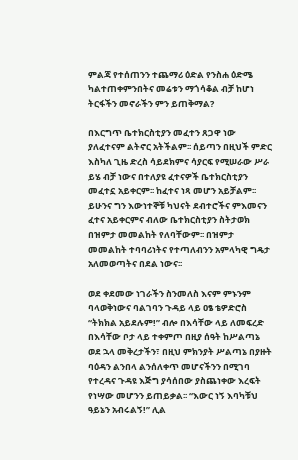ምልጃ የተሰጠንን ተጨማሪ ዕድል የንስሐ ዕድሜ ካልተጠቀምንበትና መሬቱን ማጎሳቆል ብቻ ከሆነ ትርፋችን መኖራችን ምን ይጠቅማል?

በእርግጥ ቤተክርስቲያን መፈተን ጸጋዋ ነው ያለፈተናም ልትኖር አትችልም፡፡ ሰይጣን በዚህች ምድር እስካለ ጊዜ ድረስ ሳይደክምና ሳያርፍ የሚሠራው ሥራ ይሄ ብቻ ነውና በተለያዩ ፈተናዎች ቤተክርስቲያን መፈተኗ አይቀርም፡፡ ከፈተና ነጻ መሆን አይቻልም፡፡ ይሁንና ግን እውነተኞቹ ካህናት ደብተሮችና ምእመናን ፈተና አይቀርምና ብለው ቤተክርስቲያን ስትታወክ በዝምታ መመልከት የለባቸውም፡፡ በዝምታ መመልከት ተባባሪነትና የተጣለብንን አምላካዊ ግዴታ አለመወጣትና በደል ነውና፡፡

ወደ ቀደመው ነገራችን ስንመለስ እናም ምኑንም ባላወቅነውና ባልገባን ጉዳይ ላይ ዐፄ ቴዎድሮስ “ትክክል አይደሉም!” ብሎ በእሳቸው ላይ ለመፍረድ በእሳቸው ቦታ ላይ ተቀምጦ በዚያ ሰዓት ከሥልጣኔ ወደ ኋላ መቅረታችን፣ በዚህ ምክንያት ሥልጣኔ በያዙት ባዕዳን ልንበላ ልንሰለቀጥ መሆናችንን በሚገባ የተረዳና ጉዳዩ እጅግ ያሳሰበው ያስጨነቀው እረፍት የነሣው መሆንን ይጠይቃል፡፡ “እውር ነኝ እባካቹህ ዓይኔን አብሩልኝ!” ሊል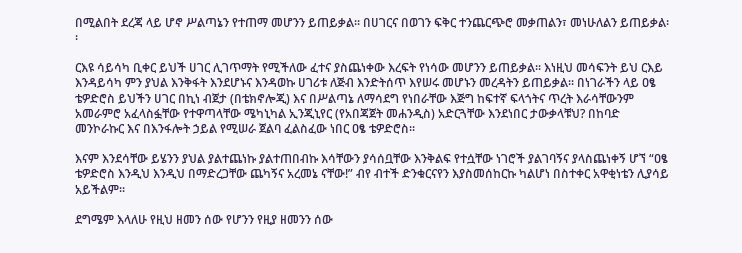በሚልበት ደረጃ ላይ ሆኖ ሥልጣኔን የተጠማ መሆንን ይጠይቃል፡፡ በሀገርና በወገን ፍቅር ተንጨርጭሮ መቃጠልን፣ መነሁለልን ይጠይቃል፡፡

ርእዩ ሳይሳካ ቢቀር ይህች ሀገር ሊገጥማት የሚችለው ፈተና ያስጨነቀው እረፍት የነሳው መሆንን ይጠይቃል፡፡ እነዚህ መሳፍንት ይህ ርእይ እንዳይሳካ ምን ያህል እንቅፋት እንደሆኑና እንዳወኩ ሀገሪቱ ለጅብ እንድትሰጥ እየሠሩ መሆኑን መረዳትን ይጠይቃል፡፡ በነገራችን ላይ ዐፄ ቴዎድሮስ ይህችን ሀገር በኪነ ብጀታ (በቴክኖሎጂ) እና በሥልጣኔ ለማሳደግ የነበራቸው እጅግ ከፍተኛ ፍላጎትና ጥረት እራሳቸውንም አመራምሮ አፈላስፏቸው የተዋጣላቸው ሜካኒካል ኢንጂኒየር (የአበጃጀት መሐንዲስ) አድርጓቸው እንደነበር ታውቃላቹህ? በከባድ መንኮራኩር እና በእንፋሎት ኃይል የሚሠራ ጀልባ ፈልስፈው ነበር ዐፄ ቴዎድሮስ፡፡

እናም እንደሳቸው ይሄንን ያህል ያልተጨነኩ ያልተጠበብኩ እሳቸውን ያሳሰቧቸው እንቅልፍ የተሷቸው ነገሮች ያልገባኝና ያላስጨነቀኝ ሆኘ “ዐፄ ቴዎድሮስ እንዲህ እንዲህ በማድረጋቸው ጨካኝና አረመኔ ናቸው!” ብየ ብተች ድንቁርናየን እያስመሰከርኩ ካልሆነ በስተቀር አዋቂነቴን ሊያሳይ አይችልም፡፡

ደግሜም እላለሁ የዚህ ዘመን ሰው የሆንን የዚያ ዘመንን ሰው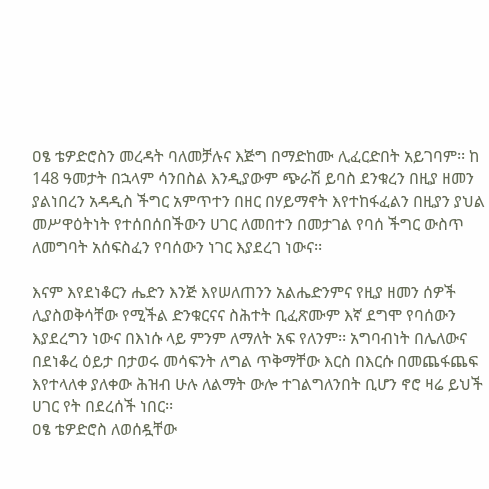ዐፄ ቴዎድሮስን መረዳት ባለመቻሉና እጅግ በማድከሙ ሊፈርድበት አይገባም፡፡ ከ 148 ዓመታት በኋላም ሳንበስል እንዲያውም ጭራሽ ይባስ ደንቁረን በዚያ ዘመን ያልነበረን አዳዲስ ችግር አምጥተን በዘር በሃይማኖት እየተከፋፈልን በዚያን ያህል መሥዋዕትነት የተሰበሰበችውን ሀገር ለመበተን በመታገል የባሰ ችግር ውስጥ ለመግባት አሰፍስፈን የባሰውን ነገር እያደረገ ነውና፡፡

እናም እየደነቆርን ሔድን እንጅ እየሠለጠንን አልሔድንምና የዚያ ዘመን ሰዎች ሊያስወቅሳቸው የሚችል ድንቁርናና ስሕተት ቢፈጽሙም እኛ ደግሞ የባሰውን እያደረግን ነውና በእነሱ ላይ ምንም ለማለት አፍ የለንም፡፡ አግባብነት በሌለውና በደነቆረ ዕይታ በታወሩ መሳፍንት ለግል ጥቅማቸው እርስ በእርሱ በመጨፋጨፍ እየተላለቀ ያለቀው ሕዝብ ሁሉ ለልማት ውሎ ተገልግለንበት ቢሆን ኖሮ ዛሬ ይህች ሀገር የት በደረሰች ነበር፡፡
ዐፄ ቴዎድሮስ ለወሰዷቸው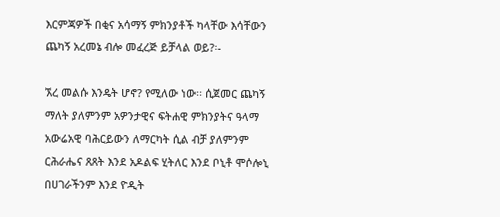እርምጃዎች በቂና አሳማኝ ምክንያቶች ካላቸው እሳቸውን ጨካኝ አረመኔ ብሎ መፈረጅ ይቻላል ወይ?፡-

ኧረ መልሱ እንዴት ሆኖ? የሚለው ነው፡፡ ሲጀመር ጨካኝ ማለት ያለምንም አዎንታዊና ፍትሐዊ ምክንያትና ዓላማ አውሬአዊ ባሕርይውን ለማርካት ሲል ብቻ ያለምንም ርሕራሔና ጸጸት እንደ አዶልፍ ሂትለር እንደ ቦኒቶ ሞሶሎኒ በሀገራችንም እንደ ዮዲት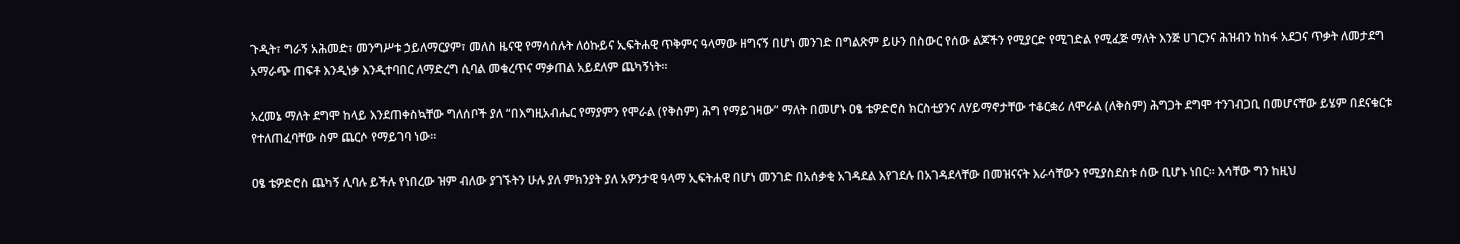ጉዲት፣ ግራኝ አሕመድ፣ መንግሥቱ ኃይለማርያም፣ መለስ ዜናዊ የማሳሰሉት ለዕኩይና ኢፍትሐዊ ጥቅምና ዓላማው ዘግናኝ በሆነ መንገድ በግልጽም ይሁን በስውር የሰው ልጆችን የሚያርድ የሚገድል የሚፈጅ ማለት እንጅ ሀገርንና ሕዝብን ከከፋ አደጋና ጥቃት ለመታደግ አማራጭ ጠፍቶ እንዲነቃ እንዲተባበር ለማድረግ ሲባል መቁረጥና ማቃጠል አይደለም ጨካኝነት፡፡

አረመኔ ማለት ደግሞ ከላይ እንደጠቀስኳቸው ግለሰቦች ያለ “በእግዚአብሔር የማያምን የሞራል (የቅስም) ሕግ የማይገዛው” ማለት በመሆኑ ዐፄ ቴዎድሮስ ክርስቲያንና ለሃይማኖታቸው ተቆርቋሪ ለሞራል (ለቅስም) ሕግጋት ደግሞ ተንገብጋቢ በመሆናቸው ይሄም በደናቁርቱ የተለጠፈባቸው ስም ጨርሶ የማይገባ ነው፡፡

ዐፄ ቴዎድሮስ ጨካኝ ሊባሉ ይችሉ የነበረው ዝም ብለው ያገኙትን ሁሉ ያለ ምክንያት ያለ አዎንታዊ ዓላማ ኢፍትሐዊ በሆነ መንገድ በአሰቃቂ አገዳደል እየገደሉ በአገዳደላቸው በመዝናናት እራሳቸውን የሚያስደስቱ ሰው ቢሆኑ ነበር፡፡ እሳቸው ግን ከዚህ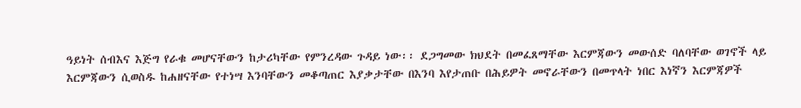ዓይነት ሰብእና እጅግ የራቁ መሆናቸውን ከታሪካቸው የምንረዳው ጉዳይ ነው፡፡ ደጋግመው ክህደት በመፈጸማቸው እርምጃውን መውሰድ ባለባቸው ወገኖች ላይ እርምጃውን ሲወስዱ ከሐዘናቸው የተነሣ እንባቸውን መቆጣጠር እያቃታቸው በእንባ እየታጠቡ በሕይዎት መኖራቸውን በመጥላት ነበር እነኛን እርምጃዎች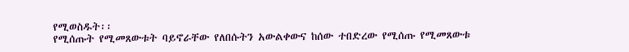የሚወስዱት፡፡
የሚሰጡት የሚመጸውቱት ባይኖራቸው የለበሱትን አውልቀውና ከሰው ተበድረው የሚሰጡ የሚመጸውቱ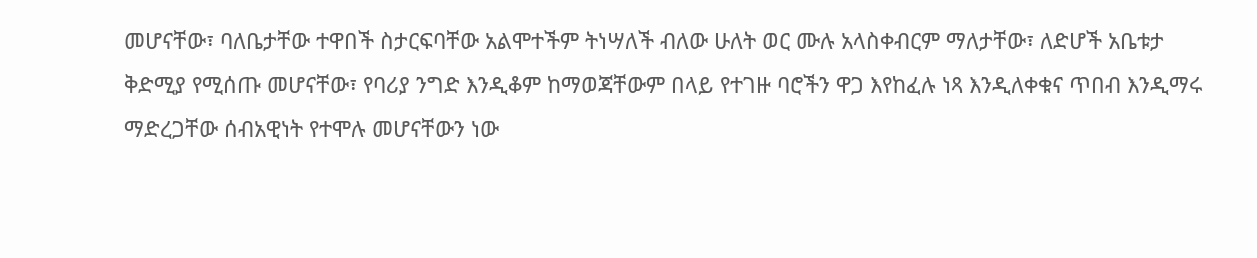መሆናቸው፣ ባለቤታቸው ተዋበች ስታርፍባቸው አልሞተችም ትነሣለች ብለው ሁለት ወር ሙሉ አላስቀብርም ማለታቸው፣ ለድሆች አቤቱታ ቅድሚያ የሚሰጡ መሆናቸው፣ የባሪያ ንግድ እንዲቆም ከማወጃቸውም በላይ የተገዙ ባሮችን ዋጋ እየከፈሉ ነጻ እንዲለቀቁና ጥበብ እንዲማሩ ማድረጋቸው ሰብአዊነት የተሞሉ መሆናቸውን ነው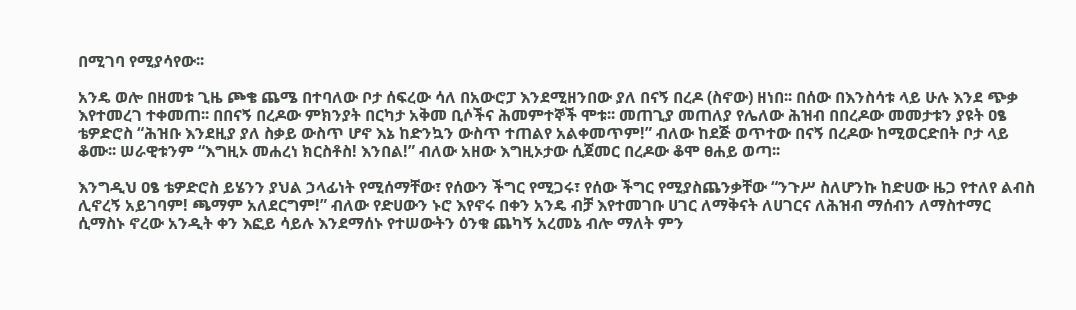በሚገባ የሚያሳየው፡፡

አንዴ ወሎ በዘመቱ ጊዜ ጮቄ ጨሜ በተባለው ቦታ ሰፍረው ሳለ በአውሮፓ እንደሚዘንበው ያለ በናኝ በረዶ (ስኖው) ዘነበ፡፡ በሰው በእንስሳቱ ላይ ሁሉ እንደ ጭቃ እየተመረገ ተቀመጠ፡፡ በበናኝ በረዶው ምክንያት በርካታ አቅመ ቢሶችና ሕመምተኞች ሞቱ፡፡ መጠጊያ መጠለያ የሌለው ሕዝብ በበረዶው መመታቱን ያዩት ዐፄ ቴዎድሮስ “ሕዝቡ እንደዚያ ያለ ስቃይ ውስጥ ሆኖ እኔ ከድንኳን ውስጥ ተጠልየ አልቀመጥም!” ብለው ከደጅ ወጥተው በናኝ በረዶው ከሚወርድበት ቦታ ላይ ቆሙ፡፡ ሠራዊቱንም “እግዚኦ መሐረነ ክርስቶስ! እንበል!” ብለው አዘው እግዚኦታው ሲጀመር በረዶው ቆሞ ፀሐይ ወጣ፡፡

እንግዲህ ዐፄ ቴዎድሮስ ይሄንን ያህል ኃላፊነት የሚሰማቸው፣ የሰውን ችግር የሚጋሩ፣ የሰው ችግር የሚያስጨንቃቸው “ንጉሥ ስለሆንኩ ከድሀው ዜጋ የተለየ ልብስ ሊኖረኝ አይገባም! ጫማም አለደርግም!” ብለው የድሀውን ኑሮ እየኖሩ በቀን አንዴ ብቻ እየተመገቡ ሀገር ለማቅናት ለሀገርና ለሕዝብ ማሰብን ለማስተማር ሲማስኑ ኖረው አንዲት ቀን እፎይ ሳይሉ እንደማሰኑ የተሠውትን ዕንቁ ጨካኝ አረመኔ ብሎ ማለት ምን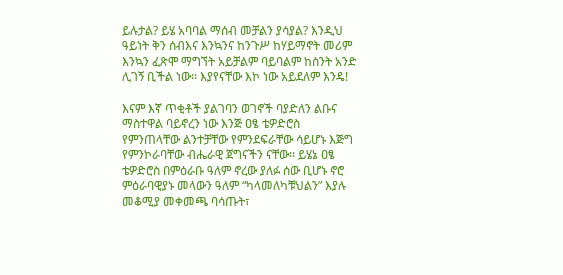ይሉታል? ይሄ አባባል ማሰብ መቻልን ያሳያል? እንዲህ ዓይነት ቅን ሰብእና እንኳንና ከንጉሥ ከሃይማኖት መሪም እንኳን ፈጽሞ ማግኘት አይቻልም ባይባልም ከስንት አንድ ሊገኝ ቢችል ነው፡፡ እያየናቸው እኮ ነው አይደለም እንዴ!

እናም እኛ ጥቂቶች ያልገባን ወገኖች ባያድለን ልቡና ማስተዋል ባይኖረን ነው እንጅ ዐፄ ቴዎድሮስ የምንጠላቸው ልንተቻቸው የምንደፍራቸው ሳይሆኑ እጅግ የምንኮራባቸው ብሔራዊ ጀግናችን ናቸው፡፡ ይሄኔ ዐፄ ቴዎድሮስ በምዕራቡ ዓለም ኖረው ያለፉ ሰው ቢሆኑ ኖሮ ምዕራባዊያኑ መላውን ዓለም “ካላመለካቹህልን” እያሉ መቆሚያ መቀመጫ ባሳጡት፣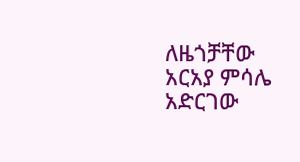ለዜጎቻቸው አርአያ ምሳሌ አድርገው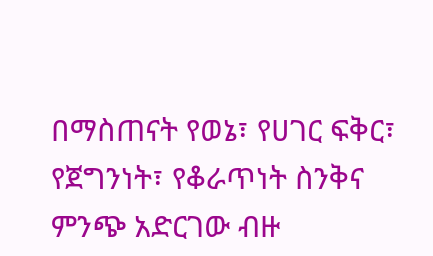በማስጠናት የወኔ፣ የሀገር ፍቅር፣ የጀግንነት፣ የቆራጥነት ስንቅና ምንጭ አድርገው ብዙ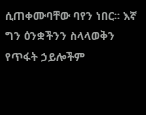ሲጠቀሙባቸው ባየን ነበር፡፡ እኛ ግን ዕንቋችንን ስላላወቅን የጥፋት ኃይሎችም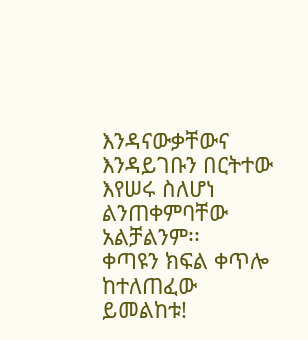እንዳናውቃቸውና እንዳይገቡን በርትተው እየሠሩ ስለሆነ ልንጠቀምባቸው አልቻልንም፡፡
ቀጣዩን ክፍል ቀጥሎ ከተለጠፈው ይመልከቱ!